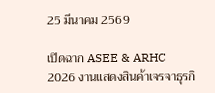25 มีนาคม 2569

เปิดฉาก ASEE & ARHC 2026 งานแสดงสินค้าเจรจาธุรกิ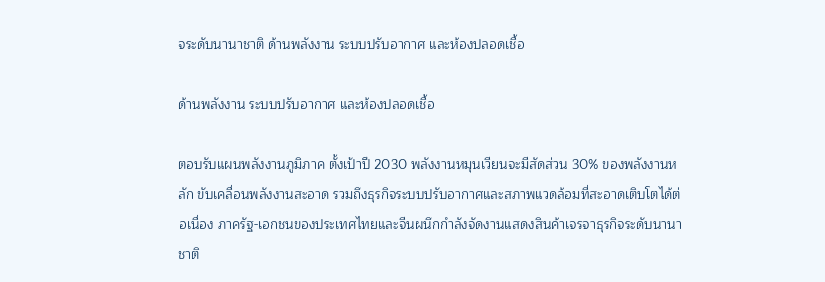จระดับนานาชาติ ด้านพลังงาน ระบบปรับอากาศ และห้องปลอดเชื้อ

ด้านพลังงาน ระบบปรับอากาศ และห้องปลอดเชื้อ

ตอบรับแผนพลังงานภูมิภาค ตั้งเป้าปี 2030 พลังงานหมุนเวียนจะมีสัดส่วน 30% ของพลังงานหลัก ขับเคลื่อนพลังงานสะอาด รวมถึงธุรกิจระบบปรับอากาศและสภาพแวดล้อมที่สะอาดเติบโตได้ต่อเนื่อง ภาครัฐ-เอกชนของประเทศไทยและจีนผนึกกำลังจัดงานแสดงสินค้าเจรจาธุรกิจระดับนานาชาติ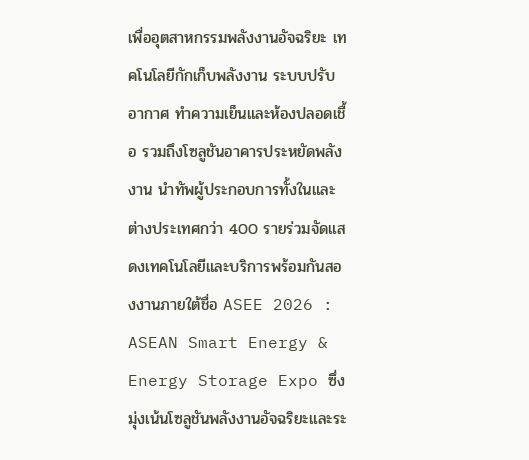เพื่ออุตสาหกรรมพลังงานอัจฉริยะ เทคโนโลยีกักเก็บพลังงาน ระบบปรับอากาศ ทำความเย็นและห้องปลอดเชื้อ รวมถึงโซลูชันอาคารประหยัดพลังงาน นำทัพผู้ประกอบการทั้งในและต่างประเทศกว่า 400 รายร่วมจัดแสดงเทคโนโลยีและบริการพร้อมกันสองงานภายใต้ชื่อ ASEE 2026 : ASEAN Smart Energy & Energy Storage Expo ซึ่งมุ่งเน้นโซลูชันพลังงานอัจฉริยะและระ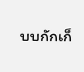บบกักเก็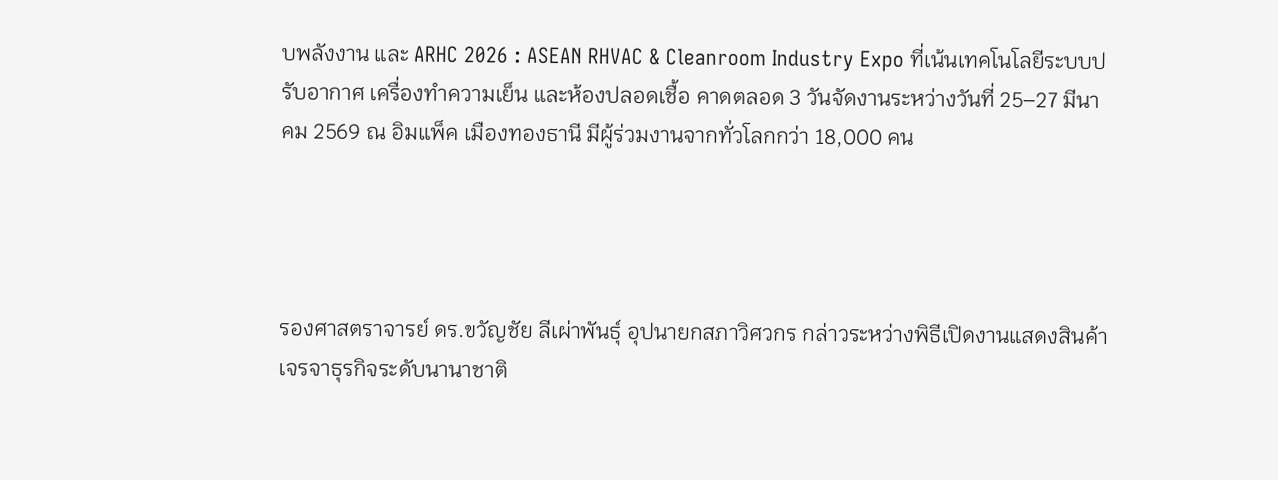บพลังงาน และ ARHC 2026 : ASEAN RHVAC & Cleanroom Industry Expo ที่เน้นเทคโนโลยีระบบปรับอากาศ เครื่องทำความเย็น และห้องปลอดเชื้อ คาดตลอด 3 วันจัดงานระหว่างวันที่ 25–27 มีนาคม 2569 ณ อิมแพ็ค เมืองทองธานี มีผู้ร่วมงานจากทั่วโลกกว่า 18,000 คน




รองศาสตราจารย์ ดร.ขวัญชัย ลีเผ่าพันธุ์ อุปนายกสภาวิศวกร กล่าวระหว่างพิธีเปิดงานแสดงสินค้าเจรจาธุรกิจระดับนานาชาติ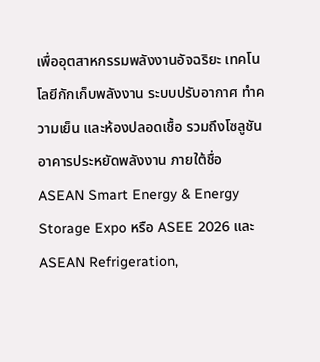เพื่ออุตสาหกรรมพลังงานอัจฉริยะ เทคโนโลยีกักเก็บพลังงาน ระบบปรับอากาศ ทำความเย็น และห้องปลอดเชื้อ รวมถึงโซลูชันอาคารประหยัดพลังงาน ภายใต้ชื่อ ASEAN Smart Energy & Energy Storage Expo หรือ ASEE 2026 และ ASEAN Refrigeration,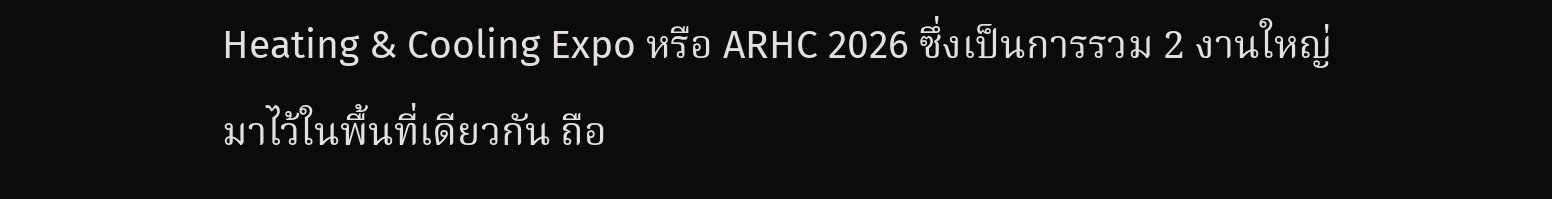Heating & Cooling Expo หรือ ARHC 2026 ซึ่งเป็นการรวม 2 งานใหญ่มาไว้ในพื้นที่เดียวกัน ถือ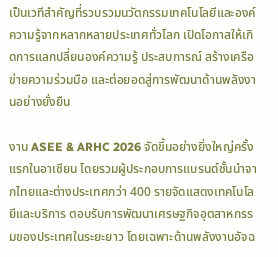เป็นเวทีสำคัญที่รวบรวมนวัตกรรมเทคโนโลยีและองค์ความรู้จากหลากหลายประเทศทั่วโลก เปิดโอกาสให้เกิดการแลกปลี่ยนองค์ความรู้ ประสบการณ์ สร้างเครือข่ายความร่วมมือ และต่อยอดสู่การพัฒนาด้านพลังงานอย่างยั่งยืน

งาน ASEE & ARHC 2026 จัดขึ้นอย่างยิ่งใหญ่ครั้งแรกในอาเซียน โดยรวมผู้ประกอบการแบรนด์ชั้นนำจากไทยและต่างประเทศกว่า 400 รายจัดแสดงเทคโนโลยีและบริการ ตอบรับการพัฒนาเศรษฐกิจอุตสาหกรรมของประเทศในระยะยาว โดยเฉพาะด้านพลังงานอัจฉ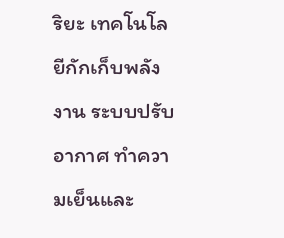ริยะ เทคโนโลยีกักเก็บพลังงาน ระบบปรับอากาศ ทำความเย็นและ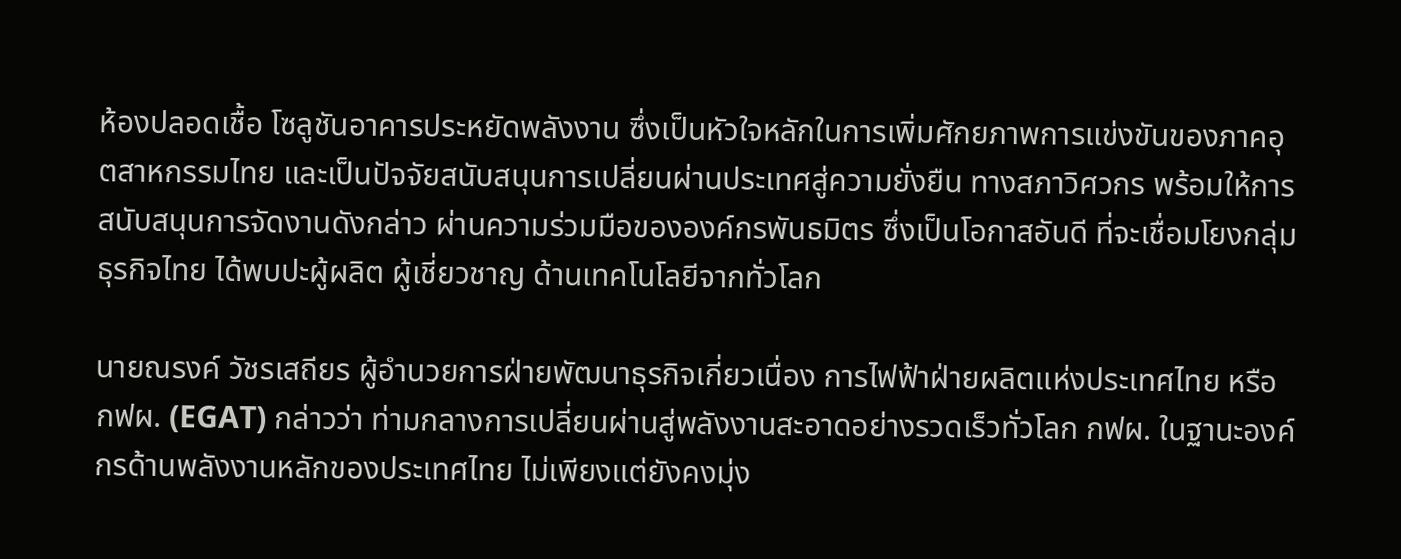ห้องปลอดเชื้อ โซลูชันอาคารประหยัดพลังงาน ซึ่งเป็นหัวใจหลักในการเพิ่มศักยภาพการแข่งขันของภาคอุตสาหกรรมไทย และเป็นปัจจัยสนับสนุนการเปลี่ยนผ่านประเทศสู่ความยั่งยืน ทางสภาวิศวกร พร้อมให้การสนับสนุนการจัดงานดังกล่าว ผ่านความร่วมมือขององค์กรพันธมิตร ซึ่งเป็นโอกาสอันดี ที่จะเชื่อมโยงกลุ่มธุรกิจไทย ได้พบปะผู้ผลิต ผู้เชี่ยวชาญ ด้านเทคโนโลยีจากทั่วโลก

นายณรงค์ วัชรเสถียร ผู้อำนวยการฝ่ายพัฒนาธุรกิจเกี่ยวเนื่อง การไฟฟ้าฝ่ายผลิตแห่งประเทศไทย หรือ กฟผ. (EGAT) กล่าวว่า ท่ามกลางการเปลี่ยนผ่านสู่พลังงานสะอาดอย่างรวดเร็วทั่วโลก กฟผ. ในฐานะองค์กรด้านพลังงานหลักของประเทศไทย ไม่เพียงแต่ยังคงมุ่ง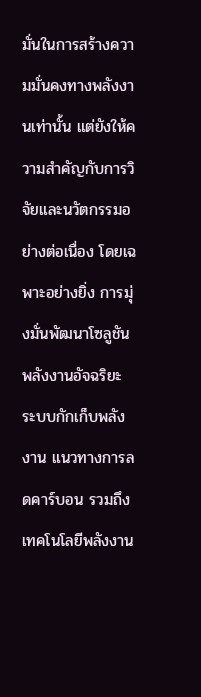มั่นในการสร้างความมั่นคงทางพลังงานเท่านั้น แต่ยังให้ความสำคัญกับการวิจัยและนวัตกรรมอย่างต่อเนื่อง โดยเฉพาะอย่างยิ่ง การมุ่งมั่นพัฒนาโซลูชันพลังงานอัจฉริยะ ระบบกักเก็บพลังงาน แนวทางการลดคาร์บอน รวมถึงเทคโนโลยีพลังงาน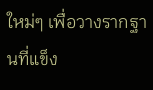ใหม่ๆ เพื่อวางรากฐานที่แข็ง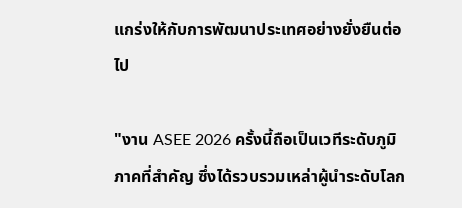แกร่งให้กับการพัฒนาประเทศอย่างยั่งยืนต่อไป

"งาน ASEE 2026 ครั้งนี้ถือเป็นเวทีระดับภูมิภาคที่สำคัญ ซึ่งได้รวบรวมเหล่าผู้นำระดับโลก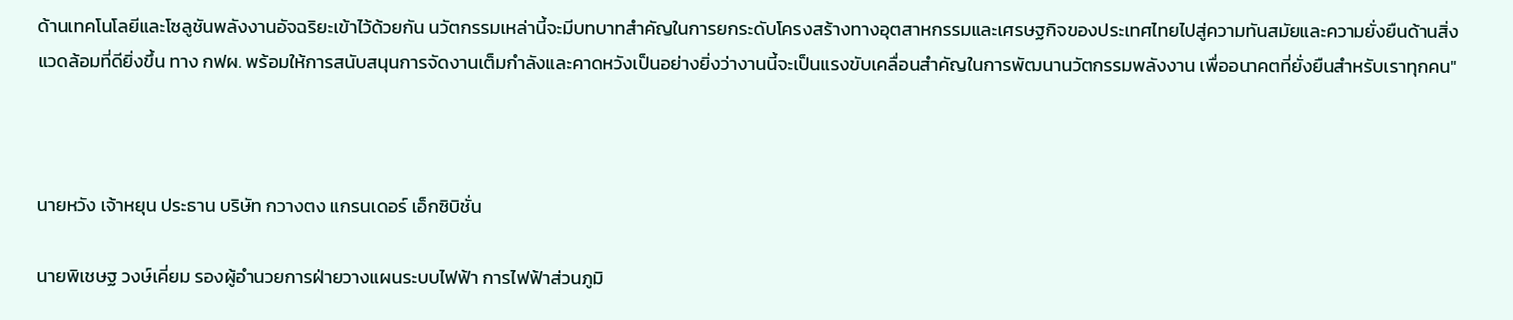ด้านเทคโนโลยีและโซลูชันพลังงานอัจฉริยะเข้าไว้ด้วยกัน นวัตกรรมเหล่านี้จะมีบทบาทสำคัญในการยกระดับโครงสร้างทางอุตสาหกรรมและเศรษฐกิจของประเทศไทยไปสู่ความทันสมัยและความยั่งยืนด้านสิ่งแวดล้อมที่ดียิ่งขึ้น ทาง กฟผ. พร้อมให้การสนับสนุนการจัดงานเต็มกำลังและคาดหวังเป็นอย่างยิ่งว่างานนี้จะเป็นแรงขับเคลื่อนสำคัญในการพัฒนานวัตกรรมพลังงาน เพื่ออนาคตที่ยั่งยืนสำหรับเราทุกคน"



นายหวัง เจ้าหยุน ประธาน บริษัท กวางตง แกรนเดอร์ เอ็กซิบิชั่น

นายพิเชษฐ วงษ์เคี่ยม รองผู้อำนวยการฝ่ายวางแผนระบบไฟฟ้า การไฟฟ้าส่วนภูมิ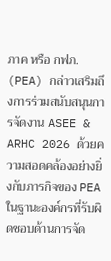ภาค หรือ กฟภ. (PEA) กล่าวเสริมถึงการร่วมสนับสนุนการจัดงาน ASEE & ARHC 2026 ด้วยความสอดคล้องอย่างยิ่งกับภารกิจของ PEA ในฐานะองค์กรที่รับผิดชอบด้านการจัด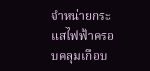จำหน่ายกระแสไฟฟ้าครอบคลุมเกือบ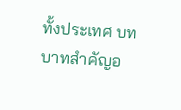ทั้งประเทศ บทบาทสำคัญอ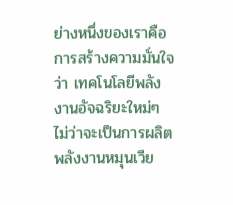ย่างหนึ่งของเราคือการสร้างความมั่นใจว่า เทคโนโลยีพลังงานอัจฉริยะใหม่ๆ ไม่ว่าจะเป็นการผลิตพลังงานหมุนเวีย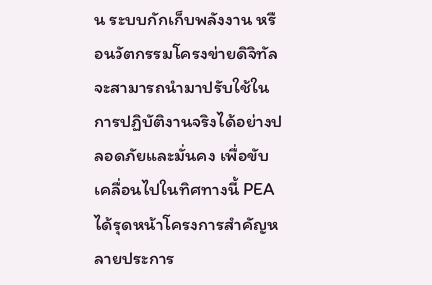น ระบบกักเก็บพลังงาน หรือนวัตกรรมโครงข่ายดิจิทัล จะสามารถนำมาปรับใช้ในการปฏิบัติงานจริงได้อย่างปลอดภัยและมั่นคง เพื่อขับเคลื่อนไปในทิศทางนี้ PEA ได้รุดหน้าโครงการสำคัญหลายประการ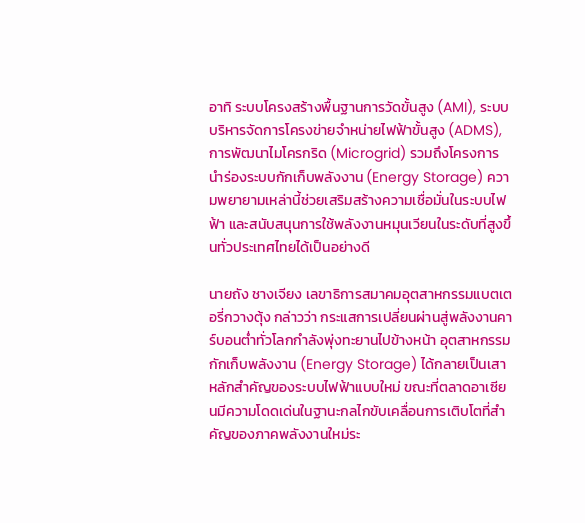อาทิ ระบบโครงสร้างพื้นฐานการวัดขั้นสูง (AMI), ระบบบริหารจัดการโครงข่ายจำหน่ายไฟฟ้าขั้นสูง (ADMS), การพัฒนาไมโครกริด (Microgrid) รวมถึงโครงการนำร่องระบบกักเก็บพลังงาน (Energy Storage) ความพยายามเหล่านี้ช่วยเสริมสร้างความเชื่อมั่นในระบบไฟฟ้า และสนับสนุนการใช้พลังงานหมุนเวียนในระดับที่สูงขึ้นทั่วประเทศไทยได้เป็นอย่างดี

นายถัง ชางเจียง เลขาธิการสมาคมอุตสาหกรรมแบตเตอรี่กวางตุ้ง กล่าวว่า กระแสการเปลี่ยนผ่านสู่พลังงานคาร์บอนต่ำทั่วโลกกำลังพุ่งทะยานไปข้างหน้า อุตสาหกรรมกักเก็บพลังงาน (Energy Storage) ได้กลายเป็นเสาหลักสำคัญของระบบไฟฟ้าแบบใหม่ ขณะที่ตลาดอาเซียนมีความโดดเด่นในฐานะกลไกขับเคลื่อนการเติบโตที่สำคัญของภาคพลังงานใหม่ระ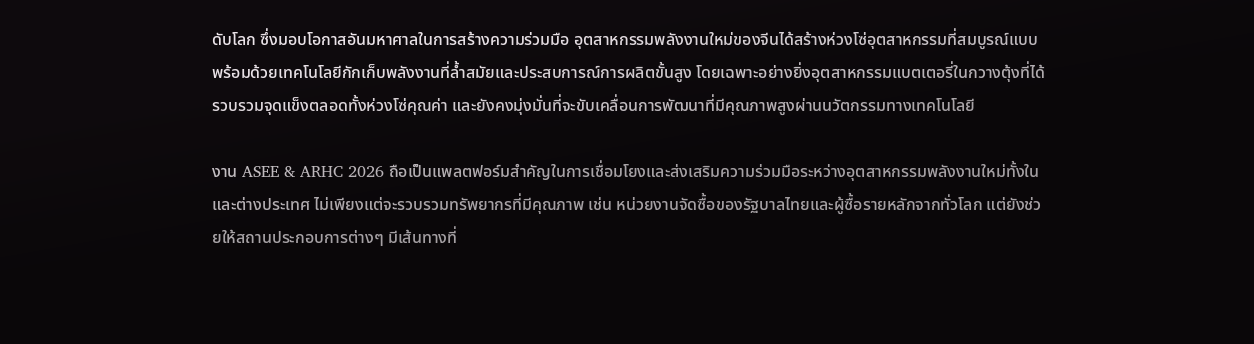ดับโลก ซึ่งมอบโอกาสอันมหาศาลในการสร้างความร่วมมือ อุตสาหกรรมพลังงานใหม่ของจีนได้สร้างห่วงโซ่อุตสาหกรรมที่สมบูรณ์แบบ พร้อมด้วยเทคโนโลยีกักเก็บพลังงานที่ล้ำสมัยและประสบการณ์การผลิตขั้นสูง โดยเฉพาะอย่างยิ่งอุตสาหกรรมแบตเตอรี่ในกวางตุ้งที่ได้รวบรวมจุดแข็งตลอดทั้งห่วงโซ่คุณค่า และยังคงมุ่งมั่นที่จะขับเคลื่อนการพัฒนาที่มีคุณภาพสูงผ่านนวัตกรรมทางเทคโนโลยี

งาน ASEE & ARHC 2026 ถือเป็นแพลตฟอร์มสำคัญในการเชื่อมโยงและส่งเสริมความร่วมมือระหว่างอุตสาหกรรมพลังงานใหม่ทั้งในและต่างประเทศ ไม่เพียงแต่จะรวบรวมทรัพยากรที่มีคุณภาพ เช่น หน่วยงานจัดซื้อของรัฐบาลไทยและผู้ซื้อรายหลักจากทั่วโลก แต่ยังช่วยให้สถานประกอบการต่างๆ มีเส้นทางที่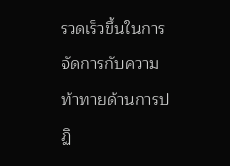รวดเร็วขึ้นในการจัดการกับความท้าทายด้านการปฏิ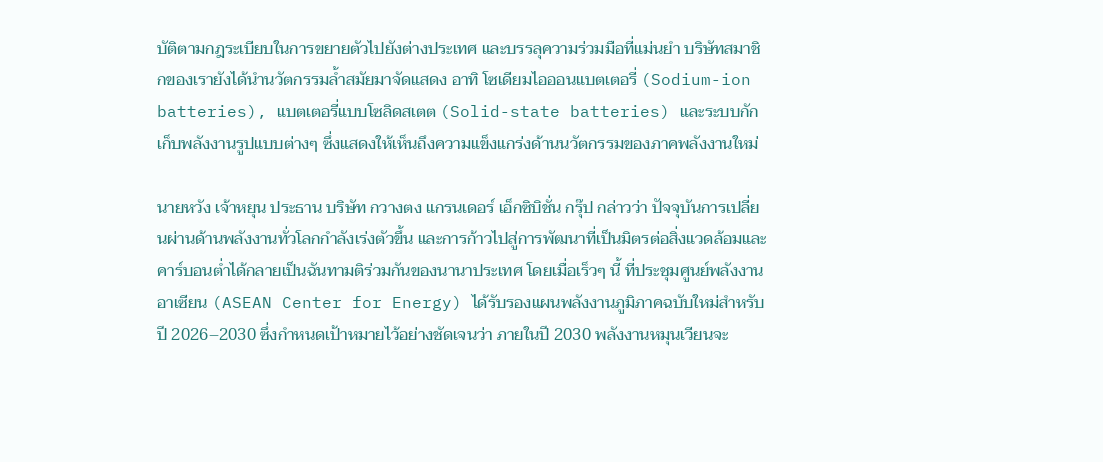บัติตามกฎระเบียบในการขยายตัวไปยังต่างประเทศ และบรรลุความร่วมมือที่แม่นยำ บริษัทสมาชิกของเรายังได้นำนวัตกรรมล้ำสมัยมาจัดแสดง อาทิ โซเดียมไอออนแบตเตอรี่ (Sodium-ion batteries), แบตเตอรี่แบบโซลิดสเตต (Solid-state batteries) และระบบกักเก็บพลังงานรูปแบบต่างๆ ซึ่งแสดงให้เห็นถึงความแข็งแกร่งด้านนวัตกรรมของภาคพลังงานใหม่

นายหวัง เจ้าหยุน ประธาน บริษัท กวางตง แกรนเดอร์ เอ็กซิบิชั่น กรุ๊ป กล่าวว่า ปัจจุบันการเปลี่ยนผ่านด้านพลังงานทั่วโลกกำลังเร่งตัวขึ้น และการก้าวไปสู่การพัฒนาที่เป็นมิตรต่อสิ่งแวดล้อมและคาร์บอนต่ำได้กลายเป็นฉันทามติร่วมกันของนานาประเทศ โดยเมื่อเร็วๆ นี้ ที่ประชุมศูนย์พลังงานอาเซียน (ASEAN Center for Energy) ได้รับรองแผนพลังงานภูมิภาคฉบับใหม่สำหรับปี 2026–2030 ซึ่งกำหนดเป้าหมายไว้อย่างชัดเจนว่า ภายในปี 2030 พลังงานหมุนเวียนจะ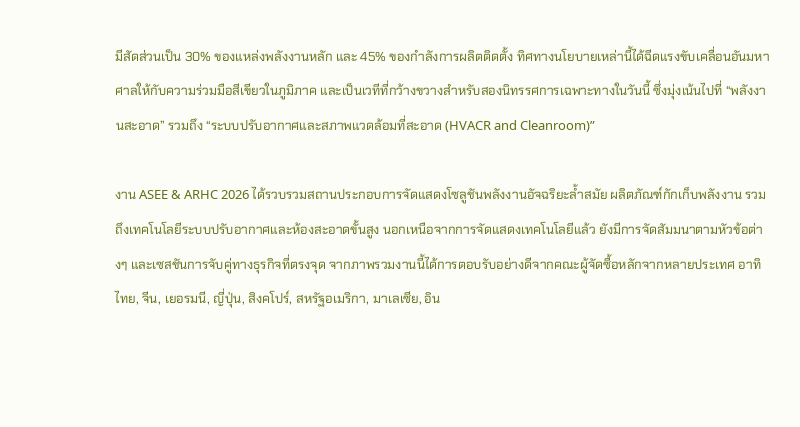มีสัดส่วนเป็น 30% ของแหล่งพลังงานหลัก และ 45% ของกำลังการผลิตติดตั้ง ทิศทางนโยบายเหล่านี้ได้ฉีดแรงขับเคลื่อนอันมหาศาลให้กับความร่วมมือสีเขียวในภูมิภาค และเป็นเวทีที่กว้างขวางสำหรับสองนิทรรศการเฉพาะทางในวันนี้ ซึ่งมุ่งเน้นไปที่ “พลังงานสะอาด” รวมถึง “ระบบปรับอากาศและสภาพแวดล้อมที่สะอาด (HVACR and Cleanroom)”

งาน ASEE & ARHC 2026 ได้รวบรวมสถานประกอบการจัดแสดงโซลูชันพลังงานอัจฉริยะล้ำสมัย ผลิตภัณฑ์กักเก็บพลังงาน รวมถึงเทคโนโลยีระบบปรับอากาศและห้องสะอาดขั้นสูง นอกเหนือจากการจัดแสดงเทคโนโลยีแล้ว ยังมีการจัดสัมมนาตามหัวข้อต่างๆ และเซสชันการจับคู่ทางธุรกิจที่ตรงจุด จากภาพรวมงานนี้ได้การตอบรับอย่างดีจากคณะผู้จัดซื้อหลักจากหลายประเทศ อาทิ ไทย, จีน, เยอรมนี, ญี่ปุ่น, สิงคโปร์, สหรัฐอเมริกา, มาเลเซีย, อิน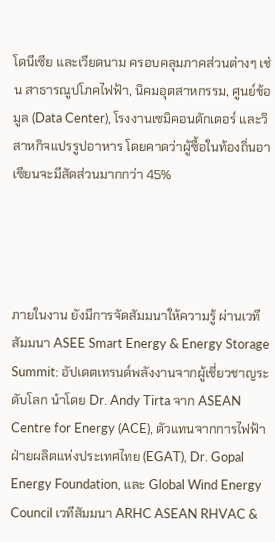โดนีเซีย และเวียดนาม ครอบคลุมภาคส่วนต่างๆ เช่น สาธารณูปโภคไฟฟ้า, นิคมอุตสาหกรรม, ศูนย์ข้อมูล (Data Center), โรงงานเซมิคอนดักเตอร์ และวิสาหกิจแปรรูปอาหาร โดยคาดว่าผู้ซื้อในท้องถิ่นอาเซียนจะมีสัดส่วนมากกว่า 45%




ภายในงาน ยังมีการจัดสัมมนาให้ความรู้ ผ่านเวทีสัมมนา ASEE Smart Energy & Energy Storage Summit: อัปเดตเทรนด์พลังงานจากผู้เชี่ยวชาญระดับโลก นำโดย Dr. Andy Tirta จาก ASEAN Centre for Energy (ACE), ตัวแทนจากการไฟฟ้าฝ่ายผลิตแห่งประเทศไทย (EGAT), Dr. Gopal Energy Foundation, และ Global Wind Energy Council เวทีสัมมนา ARHC ASEAN RHVAC &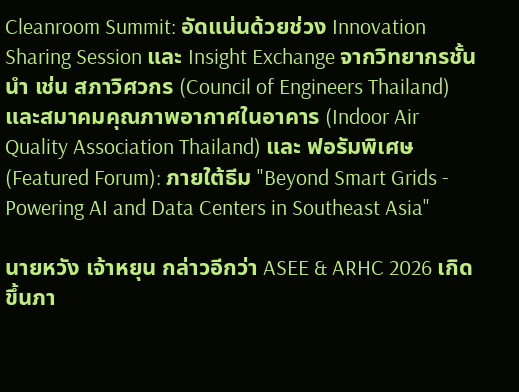Cleanroom Summit: อัดแน่นด้วยช่วง Innovation Sharing Session และ Insight Exchange จากวิทยากรชั้นนำ เช่น สภาวิศวกร (Council of Engineers Thailand) และสมาคมคุณภาพอากาศในอาคาร (Indoor Air Quality Association Thailand) และ ฟอรัมพิเศษ (Featured Forum): ภายใต้ธีม "Beyond Smart Grids - Powering AI and Data Centers in Southeast Asia"

นายหวัง เจ้าหยุน กล่าวอีกว่า ASEE & ARHC 2026 เกิดขึ้นภา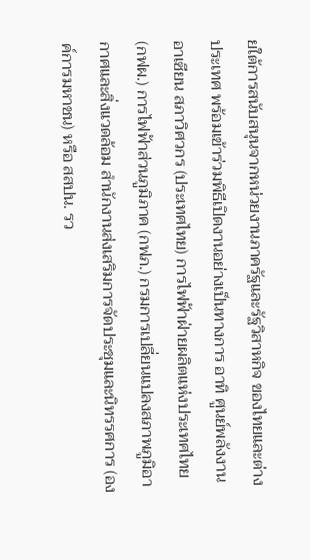ยใต้การสนับสนุนจากหน่วยงานภาครัฐและรัฐวิสาหกิจ ของไทยและต่างประเทศ พร้อมเข้าร่วมพิธีเปิดงานอย่างเป็นทางการ อาทิ ศูนย์พลังงานอาเซียน สภาวิศวกร (ประเทศไทย) การไฟฟ้าฝ่ายผลิตแห่งประเทศไทย (กฟผ.) การไฟฟ้าส่วนภูมิภาค (กฟภ.) กรมการเปลี่ยนแปลงสภาพภูมิอากาศและสิ่งแวดล้อม สำนักงานส่งเสริมการจัดประชุมและนิทรรศการ (องค์การมหาชน) หรือ สสปน. รว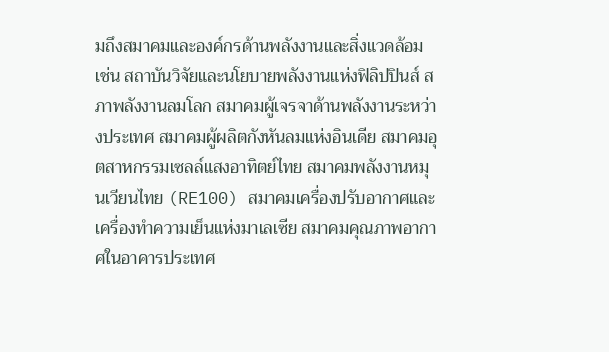มถึงสมาคมและองค์กรด้านพลังงานและสิ่งแวดล้อม เช่น สถาบันวิจัยและนโยบายพลังงานแห่งฟิลิปปินส์ สภาพลังงานลมโลก สมาคมผู้เจรจาด้านพลังงานระหว่างประเทศ สมาคมผู้ผลิตกังหันลมแห่งอินเดีย สมาคมอุตสาหกรรมเซลล์แสงอาทิตย์ไทย สมาคมพลังงานหมุนเวียนไทย (RE100) สมาคมเครื่องปรับอากาศและเครื่องทำความเย็นแห่งมาเลเซีย สมาคมคุณภาพอากาศในอาคารประเทศ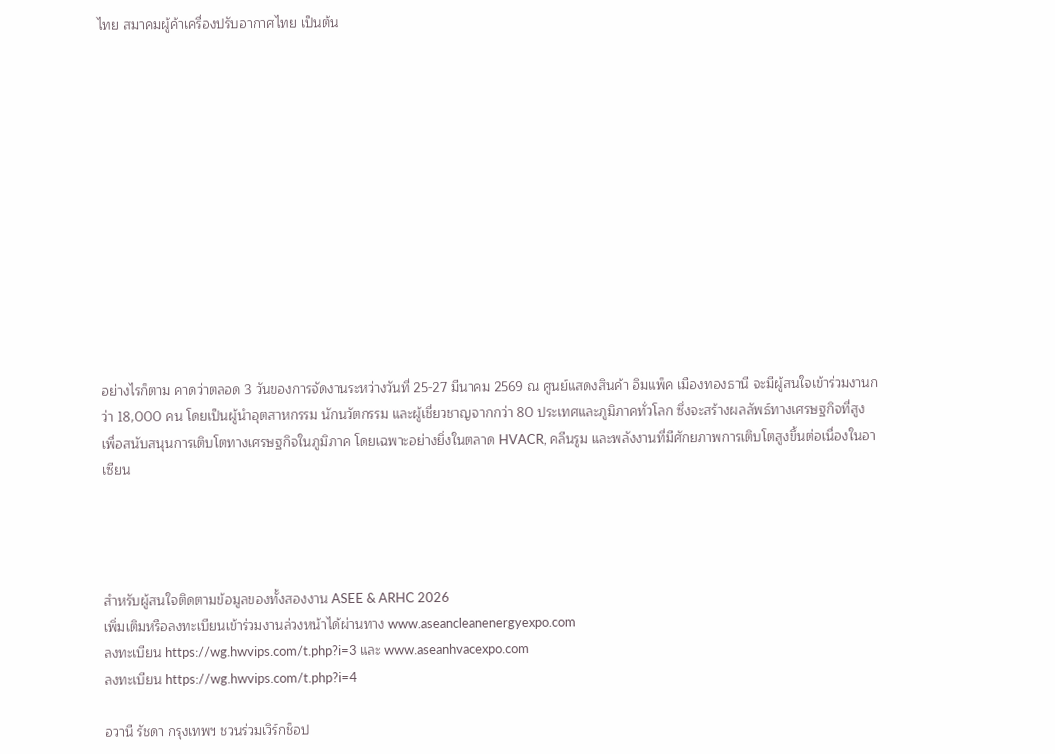ไทย สมาคมผู้ค้าเครื่องปรับอากาศไทย เป็นต้น













อย่างไรก็ตาม คาดว่าตลอด 3 วันของการจัดงานระหว่างวันที่ 25-27 มีนาคม 2569 ณ ศูนย์แสดงสินค้า อิมแพ็ค เมืองทองธานี จะมีผู้สนใจเข้าร่วมงานกว่า 18,000 คน โดยเป็นผู้นำอุตสาหกรรม นักนวัตกรรม และผู้เชี่ยวชาญจากกว่า 80 ประเทศและภูมิภาคทั่วโลก ซึ่งจะสร้างผลลัพธ์ทางเศรษฐกิจที่สูง เพื่อสนับสนุนการเติบโตทางเศรษฐกิจในภูมิภาค โดยเฉพาะอย่างยิ่งในตลาด HVACR, คลีนรูม และพลังงานที่มีศักยภาพการเติบโตสูงขึ้นต่อเนื่องในอาเซียน




สำหรับผู้สนใจติดตามข้อมูลของทั้งสองงาน ASEE & ARHC 2026
เพิ่มเติมหรือลงทะเบียนเข้าร่วมงานล่วงหน้าได้ผ่านทาง www.aseancleanenergyexpo.com
ลงทะเบียน https://wg.hwvips.com/t.php?i=3 และ www.aseanhvacexpo.com
ลงทะเบียน https://wg.hwvips.com/t.php?i=4

อวานี รัชดา กรุงเทพฯ ชวนร่วมเวิร์กช็อป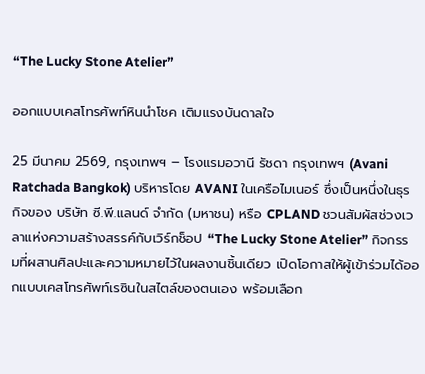“The Lucky Stone Atelier”

ออกแบบเคสโทรศัพท์หินนำโชค เติมแรงบันดาลใจ

25 มีนาคม 2569, กรุงเทพฯ – โรงแรมอวานี รัชดา กรุงเทพฯ (Avani Ratchada Bangkok) บริหารโดย AVANI ในเครือไมเนอร์ ซึ่งเป็นหนึ่งในธุรกิจของ บริษัท ซี.พี.แลนด์ จำกัด (มหาชน) หรือ CPLAND ชวนสัมผัสช่วงเวลาแห่งความสร้างสรรค์กับเวิร์กช็อป “The Lucky Stone Atelier” กิจกรรมที่ผสานศิลปะและความหมายไว้ในผลงานชิ้นเดียว เปิดโอกาสให้ผู้เข้าร่วมได้ออกแบบเคสโทรศัพท์เรซินในสไตล์ของตนเอง พร้อมเลือก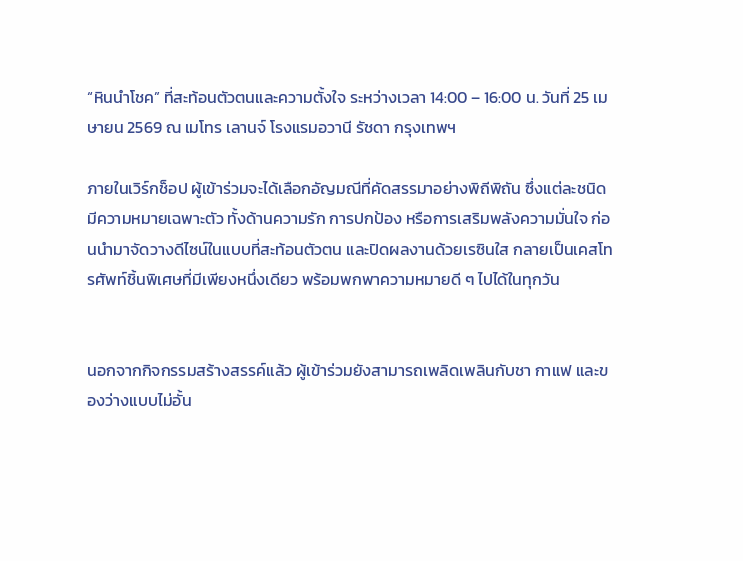“หินนำโชค” ที่สะท้อนตัวตนและความตั้งใจ ระหว่างเวลา 14:00 – 16:00 น. วันที่ 25 เมษายน 2569 ณ เมโทร เลานจ์ โรงแรมอวานี รัชดา กรุงเทพฯ

ภายในเวิร์กช็อป ผู้เข้าร่วมจะได้เลือกอัญมณีที่คัดสรรมาอย่างพิถีพิถัน ซึ่งแต่ละชนิดมีความหมายเฉพาะตัว ทั้งด้านความรัก การปกป้อง หรือการเสริมพลังความมั่นใจ ก่อนนำมาจัดวางดีไซน์ในแบบที่สะท้อนตัวตน และปิดผลงานด้วยเรซินใส กลายเป็นเคสโทรศัพท์ชิ้นพิเศษที่มีเพียงหนึ่งเดียว พร้อมพกพาความหมายดี ๆ ไปได้ในทุกวัน


นอกจากกิจกรรมสร้างสรรค์แล้ว ผู้เข้าร่วมยังสามารถเพลิดเพลินกับชา กาแฟ และของว่างแบบไม่อั้น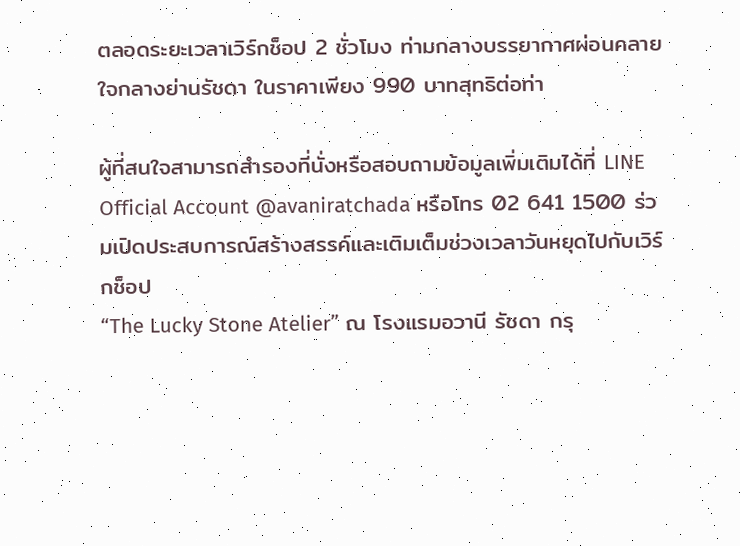ตลอดระยะเวลาเวิร์กช็อป 2 ชั่วโมง ท่ามกลางบรรยากาศผ่อนคลายใจกลางย่านรัชดา ในราคาเพียง 990 บาทสุทธิต่อท่า

ผู้ที่สนใจสามารถสำรองที่นั่งหรือสอบถามข้อมูลเพิ่มเติมได้ที่ LINE Official Account @avaniratchada หรือโทร 02 641 1500 ร่วมเปิดประสบการณ์สร้างสรรค์และเติมเต็มช่วงเวลาวันหยุดไปกับเวิร์กช็อป
“The Lucky Stone Atelier” ณ โรงแรมอวานี รัชดา กรุ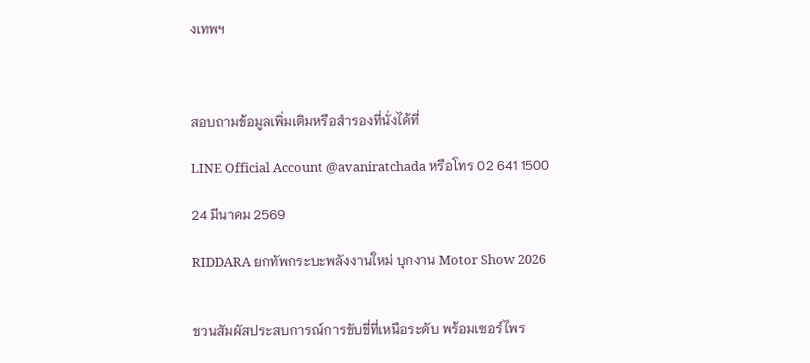งเทพฯ



สอบถามข้อมูลเพิ่มเติมหรือสำรองที่นั่งได้ที่

LINE Official Account @avaniratchada หรือโทร 02 641 1500

24 มีนาคม 2569

RIDDARA ยกทัพกระบะพลังงานใหม่ บุกงาน Motor Show 2026


ชวนสัมผัสประสบการณ์การขับขี่ที่เหนือระดับ พร้อมเซอร์ไพร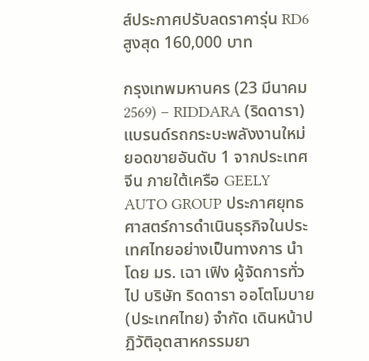ส์ประกาศปรับลดราคารุ่น RD6 สูงสุด 160,000 บาท

กรุงเทพมหานคร (23 มีนาคม 2569) – RIDDARA (ริดดารา) แบรนด์รถกระบะพลังงานใหม่ ยอดขายอันดับ 1 จากประเทศจีน ภายใต้เครือ GEELY AUTO GROUP ประกาศยุทธศาสตร์การดำเนินธุรกิจในประเทศไทยอย่างเป็นทางการ นำโดย มร. เฉา เฟิง ผู้จัดการทั่วไป บริษัท ริดดารา ออโตโมบาย (ประเทศไทย) จำกัด เดินหน้าปฏิวัติอุตสาหกรรมยา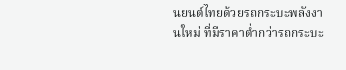นยนต์ไทยด้วยรถกระบะพลังงานใหม่ ที่มีราคาต่ำกว่ารถกระบะ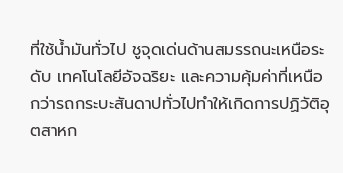ที่ใช้น้ำมันทั่วไป ชูจุดเด่นด้านสมรรถนะเหนือระดับ เทคโนโลยีอัจฉริยะ และความคุ้มค่าที่เหนือกว่ารถกระบะสันดาปทั่วไปทำให้เกิดการปฏิวัติอุตสาหก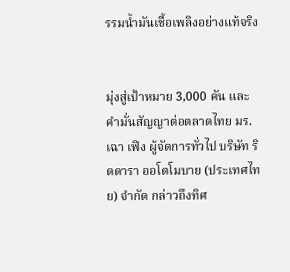รรมน้ำมันเชื้อเพลิงอย่างแท้จริง


มุ่งสู่เป้าหมาย 3,000 คัน และคำมั่นสัญญาต่อตลาดไทย มร. เฉา เฟิง ผู้จัดการทั่วไป บริษัท ริดดารา ออโตโมบาย (ประเทศไทย) จำกัด กล่าวถึงทิศ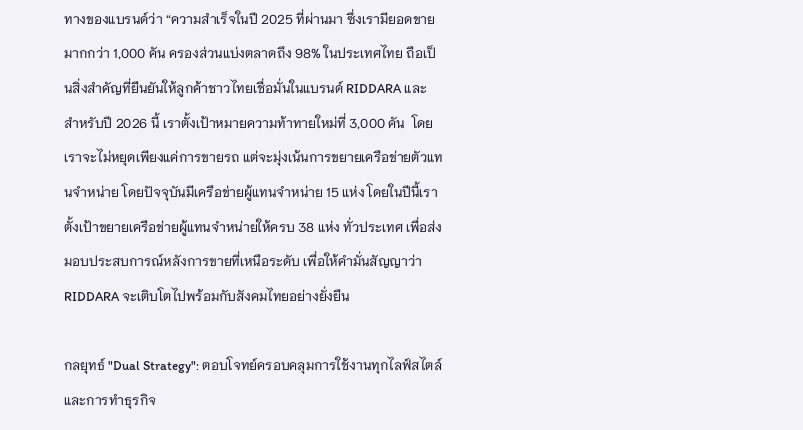ทางของแบรนด์ว่า “ความสำเร็จในปี 2025 ที่ผ่านมา ซึ่งเรามียอดขายมากกว่า 1,000 คัน ครองส่วนแบ่งตลาดถึง 98% ในประเทศไทย ถือเป็นสิ่งสำคัญที่ยืนยันให้ลูกค้าชาวไทยเชื่อมั่นในแบรนด์ RIDDARA และ สำหรับปี 2026 นี้ เราตั้งเป้าหมายความท้าทายใหม่ที่ 3,000 คัน  โดยเราจะไม่หยุดเพียงแค่การขายรถ แต่จะมุ่งเน้นการขยายเครือข่ายตัวแทนจำหน่าย โดยปัจจุบันมีเครือข่ายผู้แทนจำหน่าย 15 แห่ง โดยในปีนี้เราตั้งเป้าขยายเครือข่ายผู้แทนจำหน่ายให้ครบ 38 แห่ง ทั่วประเทศ เพื่อส่งมอบประสบการณ์หลังการขายที่เหนือระดับ เพื่อให้คำมั่นสัญญาว่า RIDDARA จะเติบโตไปพร้อมกับสังคมไทยอย่างยั่งยืน

กลยุทธ์ "Dual Strategy": ตอบโจทย์ครอบคลุมการใช้งานทุกไลฟ์สไตล์และการทำธุรกิจ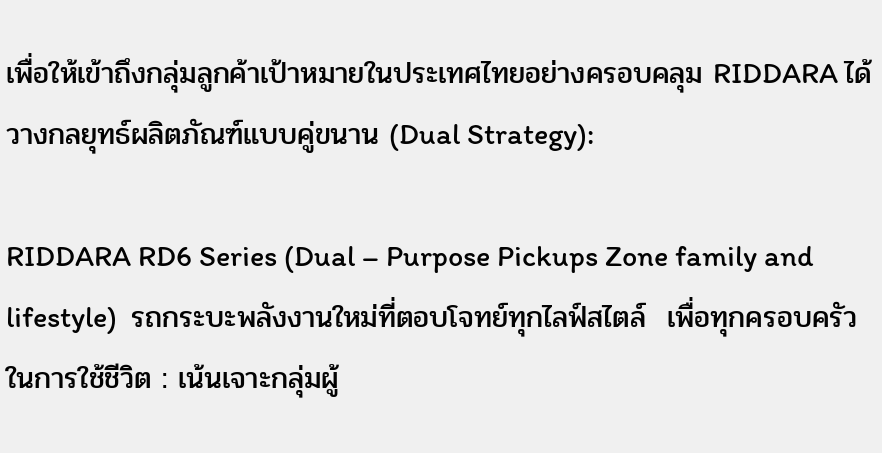เพื่อให้เข้าถึงกลุ่มลูกค้าเป้าหมายในประเทศไทยอย่างครอบคลุม RIDDARA ได้วางกลยุทธ์ผลิตภัณฑ์แบบคู่ขนาน (Dual Strategy):

RIDDARA RD6 Series (Dual – Purpose Pickups Zone family and lifestyle)  รถกระบะพลังงานใหม่ที่ตอบโจทย์ทุกไลฟ์สไตล์  เพื่อทุกครอบครัวในการใช้ชีวิต : เน้นเจาะกลุ่มผู้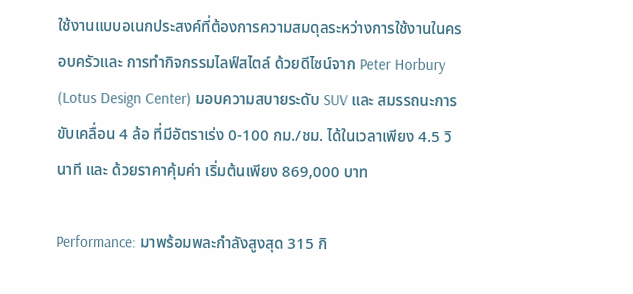ใช้งานแบบอเนกประสงค์ที่ต้องการความสมดุลระหว่างการใช้งานในครอบครัวและ การทำกิจกรรมไลฟ์สไตล์ ด้วยดีไซน์จาก Peter Horbury (Lotus Design Center) มอบความสบายระดับ SUV และ สมรรถนะการขับเคลื่อน 4 ล้อ ที่มีอัตราเร่ง 0-100 กม./ชม. ได้ในเวลาเพียง 4.5 วินาที และ ด้วยราคาคุ้มค่า เริ่มต้นเพียง 869,000 บาท

Performance: มาพร้อมพละกำลังสูงสุด 315 กิ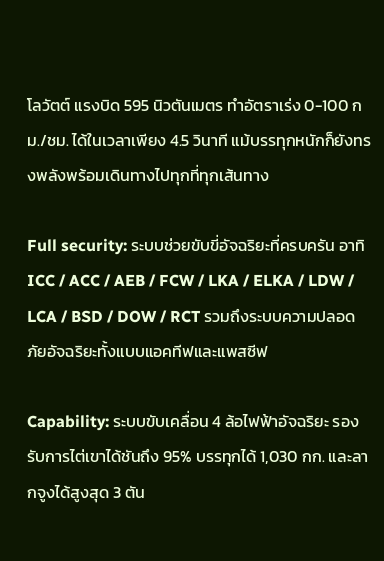โลวัตต์ แรงบิด 595 นิวตันเมตร ทำอัตราเร่ง 0-100 กม./ชม. ได้ในเวลาเพียง 4.5 วินาที แม้บรรทุกหนักก็ยังทรงพลังพร้อมเดินทางไปทุกที่ทุกเส้นทาง

Full security: ระบบช่วยขับขี่อัจฉริยะที่ครบครัน อาทิ ICC / ACC / AEB / FCW / LKA / ELKA / LDW / LCA / BSD / DOW / RCT รวมถึงระบบความปลอดภัยอัจฉริยะทั้งแบบแอคทีฟและแพสซีฟ

Capability: ระบบขับเคลื่อน 4 ล้อไฟฟ้าอัจฉริยะ รองรับการไต่เขาได้ชันถึง 95% บรรทุกได้ 1,030 กก. และลากจูงได้สูงสุด 3 ตัน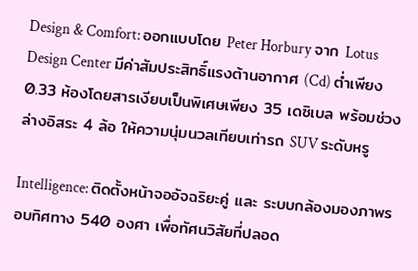Design & Comfort: ออกแบบโดย Peter Horbury จาก Lotus Design Center มีค่าสัมประสิทธิ์แรงต้านอากาศ (Cd) ต่ำเพียง 0.33 ห้องโดยสารเงียบเป็นพิเศษเพียง 35 เดซิเบล พร้อมช่วงล่างอิสระ 4 ล้อ ให้ความนุ่มนวลเทียบเท่ารถ SUV ระดับหรู

Intelligence: ติดตั้งหน้าจออัจฉริยะคู่ และ ระบบกล้องมองภาพรอบทิศทาง 540 องศา เพื่อทัศนวิสัยที่ปลอด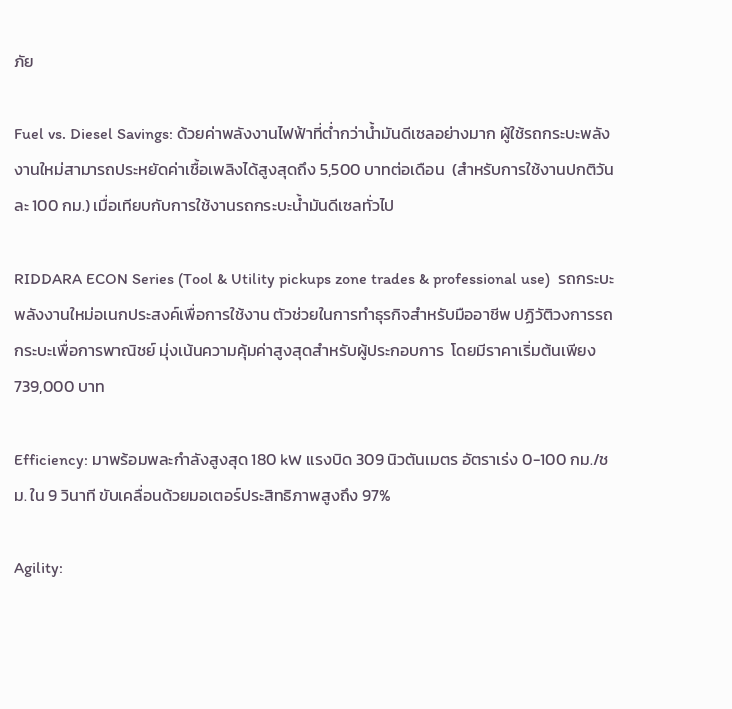ภัย

Fuel vs. Diesel Savings: ด้วยค่าพลังงานไฟฟ้าที่ต่ำกว่าน้ำมันดีเซลอย่างมาก ผู้ใช้รถกระบะพลังงานใหม่สามารถประหยัดค่าเชื้อเพลิงได้สูงสุดถึง 5,500 บาทต่อเดือน  (สำหรับการใช้งานปกติวันละ 100 กม.) เมื่อเทียบกับการใช้งานรถกระบะน้ำมันดีเซลทั่วไป

RIDDARA ECON Series (Tool & Utility pickups zone trades & professional use)  รถกระบะพลังงานใหม่อเนกประสงค์เพื่อการใช้งาน ตัวช่วยในการทำธุรกิจสำหรับมืออาชีพ ปฏิวัติวงการรถกระบะเพื่อการพาณิชย์ มุ่งเน้นความคุ้มค่าสูงสุดสำหรับผู้ประกอบการ  โดยมีราคาเริ่มต้นเพียง 739,000 บาท

Efficiency: มาพร้อมพละกำลังสูงสุด 180 kW แรงบิด 309 นิวตันเมตร อัตราเร่ง 0-100 กม./ชม. ใน 9 วินาที ขับเคลื่อนด้วยมอเตอร์ประสิทธิภาพสูงถึง 97%

Agility: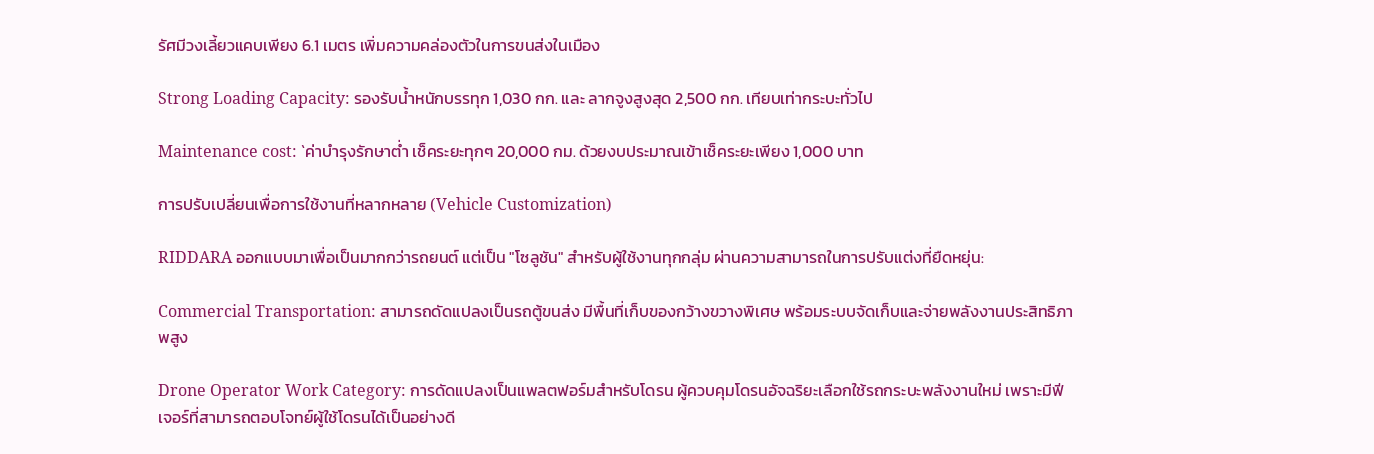รัศมีวงเลี้ยวแคบเพียง 6.1 เมตร เพิ่มความคล่องตัวในการขนส่งในเมือง

Strong Loading Capacity: รองรับน้ำหนักบรรทุก 1,030 กก. และ ลากจูงสูงสุด 2,500 กก. เทียบเท่ากระบะทั่วไป

Maintenance cost: `ค่าบำรุงรักษาต่ำ เช็คระยะทุกๆ 20,000 กม. ด้วยงบประมาณเข้าเช็คระยะเพียง 1,000 บาท

การปรับเปลี่ยนเพื่อการใช้งานที่หลากหลาย (Vehicle Customization)

RIDDARA ออกแบบมาเพื่อเป็นมากกว่ารถยนต์ แต่เป็น "โซลูชัน" สำหรับผู้ใช้งานทุกกลุ่ม ผ่านความสามารถในการปรับแต่งที่ยืดหยุ่น:

Commercial Transportation: สามารถดัดแปลงเป็นรถตู้ขนส่ง มีพื้นที่เก็บของกว้างขวางพิเศษ พร้อมระบบจัดเก็บและจ่ายพลังงานประสิทธิภาพสูง

Drone Operator Work Category: การดัดแปลงเป็นแพลตฟอร์มสำหรับโดรน ผู้ควบคุมโดรนอัจฉริยะเลือกใช้รถกระบะพลังงานใหม่ เพราะมีฟีเจอร์ที่สามารถตอบโจทย์ผู้ใช้โดรนได้เป็นอย่างดี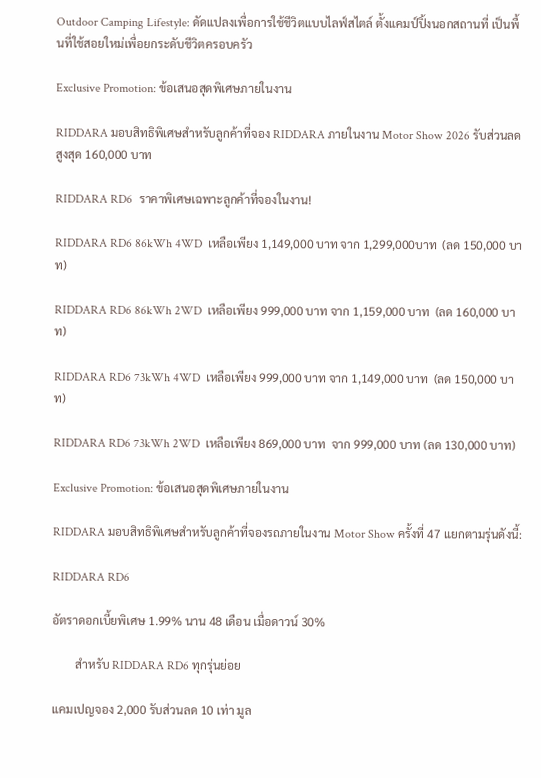Outdoor Camping Lifestyle: ดัดแปลงเพื่อการใช้ชีวิตแบบไลฟ์สไตล์ ตั้งแคมป์ปิ้งนอกสถานที่ เป็นพื้นที่ใช้สอยใหม่เพื่อยกระดับชีวิตครอบครัว

Exclusive Promotion: ข้อเสนอสุดพิเศษภายในงาน

RIDDARA มอบสิทธิพิเศษสำหรับลูกค้าที่จอง RIDDARA ภายในงาน Motor Show 2026 รับส่วนลดสูงสุด 160,000 บาท

RIDDARA RD6  ราคาพิเศษเฉพาะลูกค้าที่จองในงาน!

RIDDARA RD6 86kWh 4WD  เหลือเพียง 1,149,000 บาท จาก 1,299,000บาท  (ลด 150,000 บาท)

RIDDARA RD6 86kWh 2WD  เหลือเพียง 999,000 บาท จาก 1,159,000 บาท  (ลด 160,000 บาท)

RIDDARA RD6 73kWh 4WD  เหลือเพียง 999,000 บาท จาก 1,149,000 บาท  (ลด 150,000 บาท)

RIDDARA RD6 73kWh 2WD  เหลือเพียง 869,000 บาท  จาก 999,000 บาท (ลด 130,000 บาท)

Exclusive Promotion: ข้อเสนอสุดพิเศษภายในงาน

RIDDARA มอบสิทธิพิเศษสำหรับลูกค้าที่จองรถภายในงาน Motor Show ครั้งที่ 47 แยกตามรุ่นดังนี้:

RIDDARA RD6

อัตราดอกเบี้ยพิเศษ 1.99% นาน 48 เดือน เมื่อดาวน์ 30%

        สำหรับ RIDDARA RD6 ทุกรุ่นย่อย

แคมเปญจอง 2,000 รับส่วนลด 10 เท่า มูล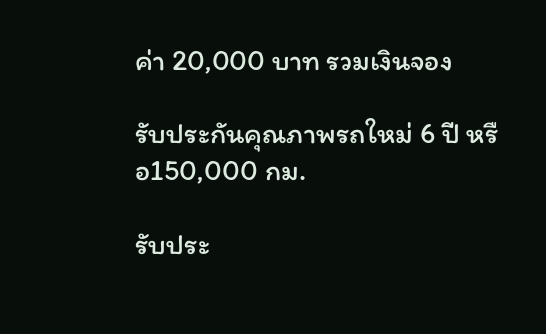ค่า 20,000 บาท รวมเงินจอง

รับประกันคุณภาพรถใหม่ 6 ปี หรือ150,000 กม.

รับประ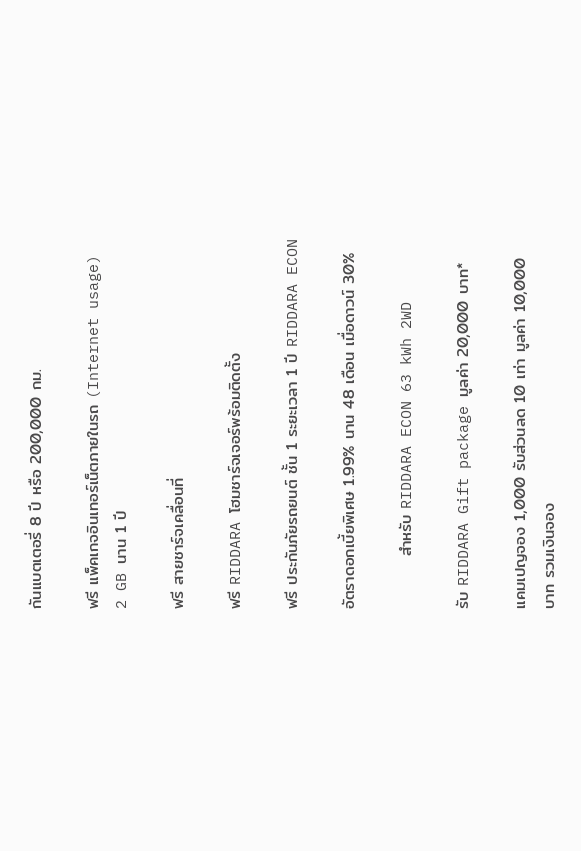กันแบตเตอรี่ 8 ปี หรือ 200,000 กม.

ฟรี แพ็คเกจอินเทอร์เน็ตภายในรถ (Internet usage) 2 GB นาน 1 ปี

ฟรี สายชาร์จเคลื่อนที่

ฟรี RIDDARA โฮมชาร์จเจอร์พร้อมติดตั้ง

ฟรี ประกันภัยรถยนต์ ชั้น 1 ระยะเวลา 1 ปี RIDDARA ECON

อัตราดอกเบี้ยพิเศษ 1.99% นาน 48 เดือน เมื่อดาวน์ 30%

         สำหรับ RIDDARA ECON 63 kWh 2WD

รับ RIDDARA Gift package มูลค่า 20,000 บาท*

แคมเปญจอง 1,000 รับส่วนลด 10 เท่า มูลค่า 10,000 บาท รวมเงินจอง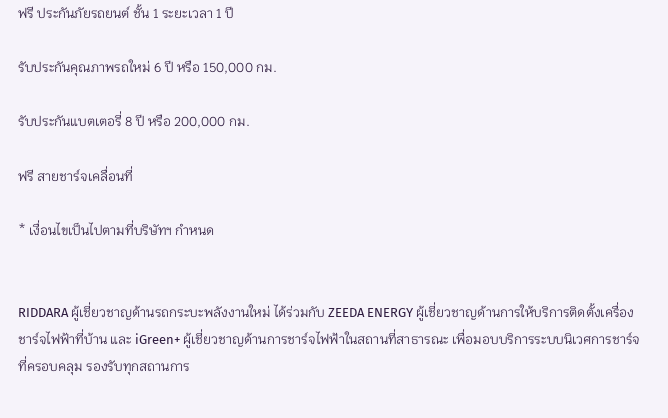ฟรี ประกันภัยรถยนต์ ชั้น 1 ระยะเวลา 1 ปี

รับประกันคุณภาพรถใหม่ 6 ปี หรือ 150,000 กม.

รับประกันแบตเตอรี่ 8 ปี หรือ 200,000 กม.

ฟรี สายชาร์จเคลื่อนที่

* เงื่อนไขเป็นไปตามที่บริษัทฯ กำหนด


RIDDARA ผู้เชี่ยวชาญด้านรถกระบะพลังงานใหม่ ได้ร่วมกับ ZEEDA ENERGY ผู้เชี่ยวชาญด้านการให้บริการติดตั้งเครื่องชาร์จไฟฟ้าที่บ้าน และ iGreen+ ผู้เชี่ยวชาญด้านการชาร์จไฟฟ้าในสถานที่สาธารณะ เพื่อมอบบริการระบบนิเวศการชาร์จที่ครอบคลุม รองรับทุกสถานการ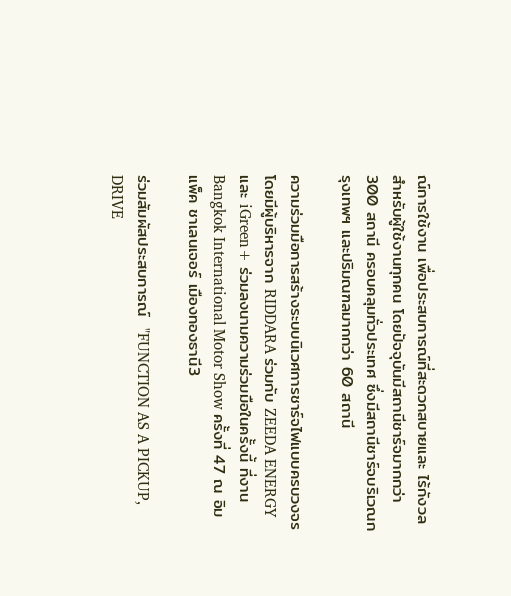ณ์การใช้งาน เพื่อประสบการณ์ที่สะดวกสบายและ ไร้กังวลสำหรับผู้ใช้งานทุกคน โดยปัจจุบันมีสถานีชาร์จมากกว่า 300 สถานี ครอบคลุมทั่วประเทศ ซึ่งมีสถานีชาร์จบริเวณกรุงเทพฯ และปริมณฑลมากกว่า 60 สถานี

ความร่วมมือการสร้างระบบนิเวศการชาร์จไฟแบบครบวงจร โดยมีผู้บริหารจาก RIDDARA ร่วมกับ ZEEDA ENERGY และ iGreen+ ร่วมลงนามความร่วมมือในครั้งนี้ ที่งาน Bangkok International Motor Show ครั้งที่ 47 ณ อิมแพ็ค ชาเลนเจอร์ เมืองทองธานี3

ร่วมสัมผัสประสบการณ์  "FUNCTION AS A PICKUP, DRIVE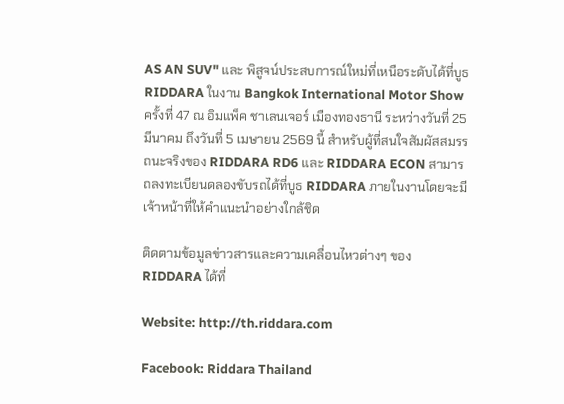AS AN SUV" และ พิสูจน์ประสบการณ์ใหม่ที่เหนือระดับได้ที่บูธ RIDDARA ในงาน Bangkok International Motor Show ครั้งที่ 47 ณ อิมแพ็ค ชาเลนเจอร์ เมืองทองธานี ระหว่างวันที่ 25 มีนาคม ถึงวันที่ 5 เมษายน 2569 นี้ สำหรับผู้ที่สนใจสัมผัสสมรรถนะจริงของ RIDDARA RD6 และ RIDDARA ECON สามารถลงทะเบียนดลองขับรถได้ที่บูธ RIDDARA ภายในงานโดยจะมีเจ้าหน้าที่ให้คำแนะนำอย่างใกล้ชิด

ติดตามข้อมูลข่าวสารและความเคลื่อนไหวต่างๆ ของ RIDDARA ได้ที่

Website: http://th.riddara.com

Facebook: Riddara Thailand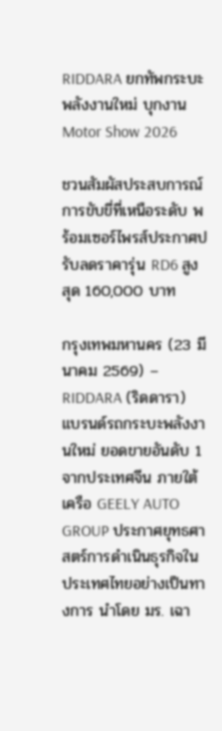RIDDARA ยกทัพกระบะพลังงานใหม่ บุกงาน Motor Show 2026

ชวนสัมผัสประสบการณ์การขับขี่ที่เหนือระดับ พร้อมเซอร์ไพรส์ประกาศปรับลดราคารุ่น RD6 สูงสุด 160,000 บาท

กรุงเทพมหานคร (23 มีนาคม 2569) – RIDDARA (ริดดารา) แบรนด์รถกระบะพลังงานใหม่ ยอดขายอันดับ 1 จากประเทศจีน ภายใต้เครือ GEELY AUTO GROUP ประกาศยุทธศาสตร์การดำเนินธุรกิจในประเทศไทยอย่างเป็นทางการ นำโดย มร. เฉา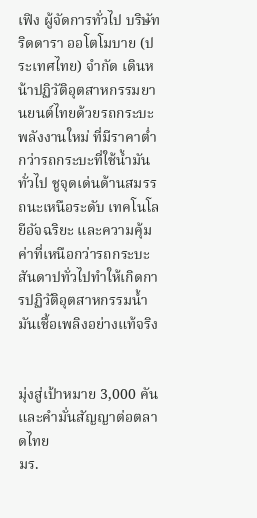เฟิง ผู้จัดการทั่วไป บริษัท ริดดารา ออโตโมบาย (ประเทศไทย) จำกัด เดินหน้าปฏิวัติอุตสาหกรรมยานยนต์ไทยด้วยรถกระบะพลังงานใหม่ ที่มีราคาต่ำกว่ารถกระบะที่ใช้น้ำมันทั่วไป ชูจุดเด่นด้านสมรรถนะเหนือระดับ เทคโนโลยีอัจฉริยะ และความคุ้มค่าที่เหนือกว่ารถกระบะสันดาปทั่วไปทำให้เกิดการปฏิวัติอุตสาหกรรมน้ำมันเชื้อเพลิงอย่างแท้จริง


มุ่งสู่เป้าหมาย 3,000 คัน และคำมั่นสัญญาต่อตลาดไทย
มร.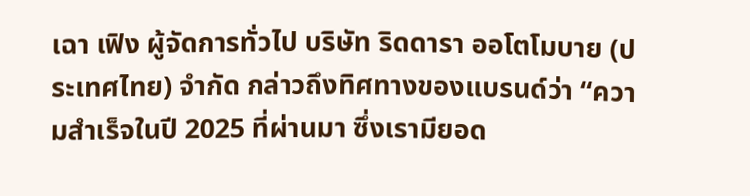เฉา เฟิง ผู้จัดการทั่วไป บริษัท ริดดารา ออโตโมบาย (ประเทศไทย) จำกัด กล่าวถึงทิศทางของแบรนด์ว่า “ความสำเร็จในปี 2025 ที่ผ่านมา ซึ่งเรามียอด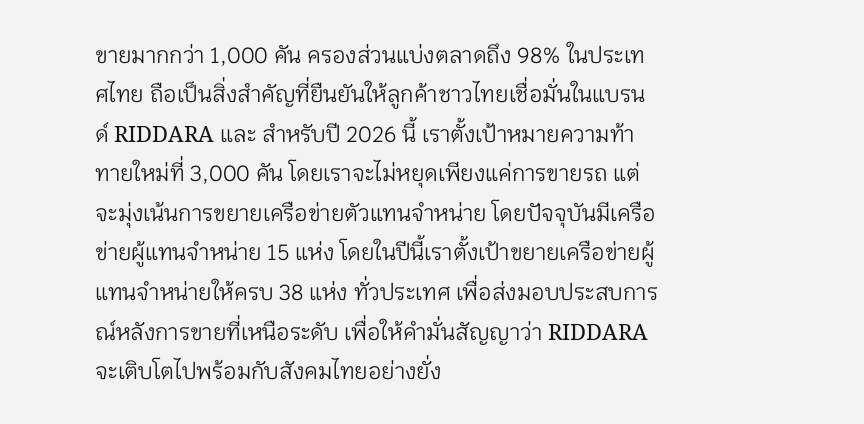ขายมากกว่า 1,000 คัน ครองส่วนแบ่งตลาดถึง 98% ในประเทศไทย ถือเป็นสิ่งสำคัญที่ยืนยันให้ลูกค้าชาวไทยเชื่อมั่นในแบรนด์ RIDDARA และ สำหรับปี 2026 นี้ เราตั้งเป้าหมายความท้าทายใหม่ที่ 3,000 คัน โดยเราจะไม่หยุดเพียงแค่การขายรถ แต่จะมุ่งเน้นการขยายเครือข่ายตัวแทนจำหน่าย โดยปัจจุบันมีเครือข่ายผู้แทนจำหน่าย 15 แห่ง โดยในปีนี้เราตั้งเป้าขยายเครือข่ายผู้แทนจำหน่ายให้ครบ 38 แห่ง ทั่วประเทศ เพื่อส่งมอบประสบการณ์หลังการขายที่เหนือระดับ เพื่อให้คำมั่นสัญญาว่า RIDDARA จะเติบโตไปพร้อมกับสังคมไทยอย่างยั่ง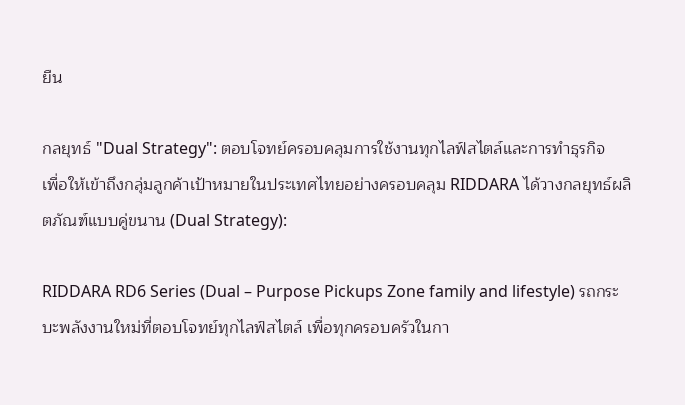ยืน

กลยุทธ์ "Dual Strategy": ตอบโจทย์ครอบคลุมการใช้งานทุกไลฟ์สไตล์และการทำธุรกิจ
เพื่อให้เข้าถึงกลุ่มลูกค้าเป้าหมายในประเทศไทยอย่างครอบคลุม RIDDARA ได้วางกลยุทธ์ผลิตภัณฑ์แบบคู่ขนาน (Dual Strategy):

RIDDARA RD6 Series (Dual – Purpose Pickups Zone family and lifestyle) รถกระบะพลังงานใหม่ที่ตอบโจทย์ทุกไลฟ์สไตล์ เพื่อทุกครอบครัวในกา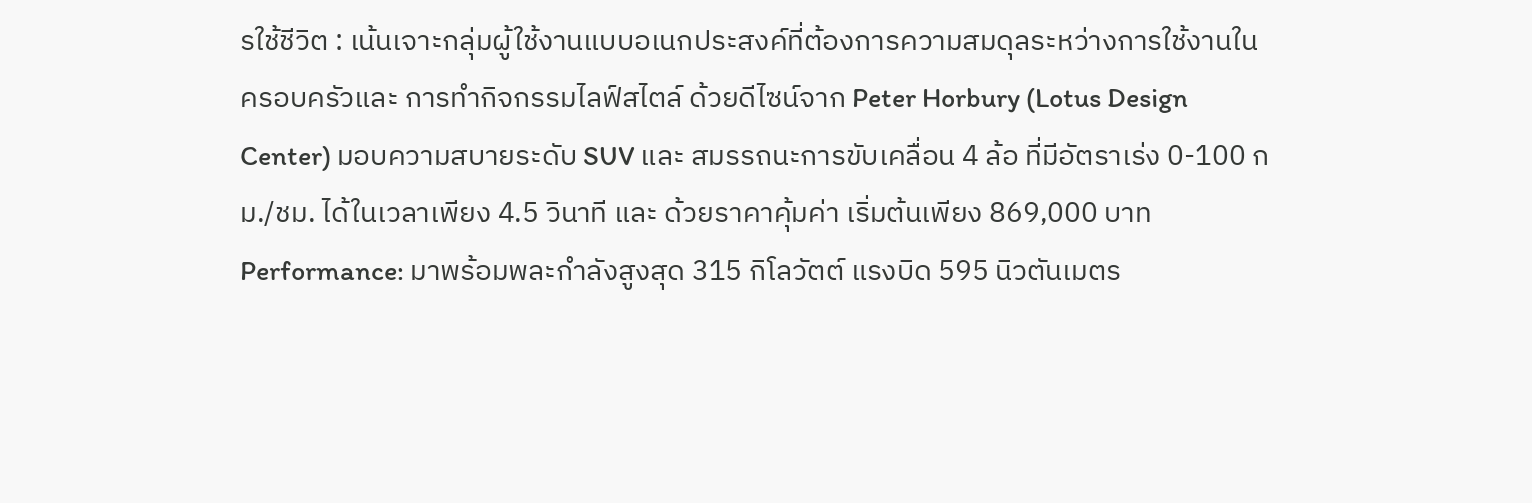รใช้ชีวิต : เน้นเจาะกลุ่มผู้ใช้งานแบบอเนกประสงค์ที่ต้องการความสมดุลระหว่างการใช้งานในครอบครัวและ การทำกิจกรรมไลฟ์สไตล์ ด้วยดีไซน์จาก Peter Horbury (Lotus Design Center) มอบความสบายระดับ SUV และ สมรรถนะการขับเคลื่อน 4 ล้อ ที่มีอัตราเร่ง 0-100 กม./ชม. ได้ในเวลาเพียง 4.5 วินาที และ ด้วยราคาคุ้มค่า เริ่มต้นเพียง 869,000 บาท
Performance: มาพร้อมพละกำลังสูงสุด 315 กิโลวัตต์ แรงบิด 595 นิวตันเมตร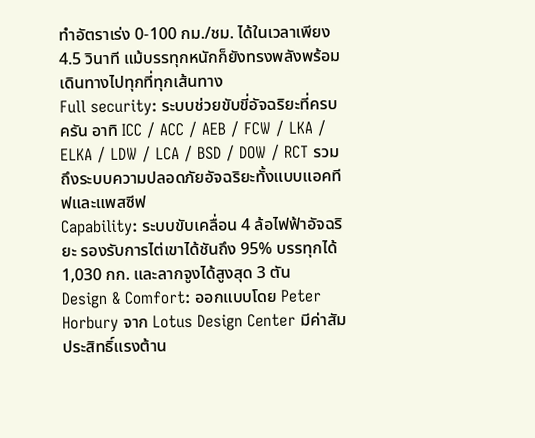ทำอัตราเร่ง 0-100 กม./ชม. ได้ในเวลาเพียง 4.5 วินาที แม้บรรทุกหนักก็ยังทรงพลังพร้อมเดินทางไปทุกที่ทุกเส้นทาง
Full security: ระบบช่วยขับขี่อัจฉริยะที่ครบครัน อาทิ ICC / ACC / AEB / FCW / LKA / ELKA / LDW / LCA / BSD / DOW / RCT รวมถึงระบบความปลอดภัยอัจฉริยะทั้งแบบแอคทีฟและแพสซีฟ
Capability: ระบบขับเคลื่อน 4 ล้อไฟฟ้าอัจฉริยะ รองรับการไต่เขาได้ชันถึง 95% บรรทุกได้ 1,030 กก. และลากจูงได้สูงสุด 3 ตัน
Design & Comfort: ออกแบบโดย Peter Horbury จาก Lotus Design Center มีค่าสัมประสิทธิ์แรงต้าน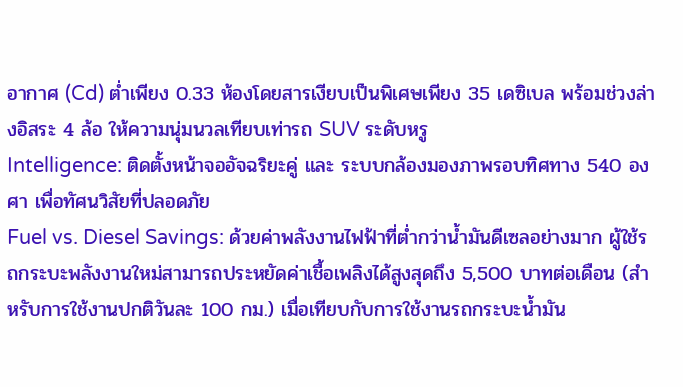อากาศ (Cd) ต่ำเพียง 0.33 ห้องโดยสารเงียบเป็นพิเศษเพียง 35 เดซิเบล พร้อมช่วงล่างอิสระ 4 ล้อ ให้ความนุ่มนวลเทียบเท่ารถ SUV ระดับหรู
Intelligence: ติดตั้งหน้าจออัจฉริยะคู่ และ ระบบกล้องมองภาพรอบทิศทาง 540 องศา เพื่อทัศนวิสัยที่ปลอดภัย
Fuel vs. Diesel Savings: ด้วยค่าพลังงานไฟฟ้าที่ต่ำกว่าน้ำมันดีเซลอย่างมาก ผู้ใช้รถกระบะพลังงานใหม่สามารถประหยัดค่าเชื้อเพลิงได้สูงสุดถึง 5,500 บาทต่อเดือน (สำหรับการใช้งานปกติวันละ 100 กม.) เมื่อเทียบกับการใช้งานรถกระบะน้ำมัน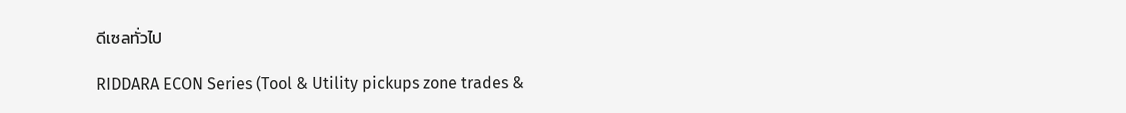ดีเซลทั่วไป

RIDDARA ECON Series (Tool & Utility pickups zone trades &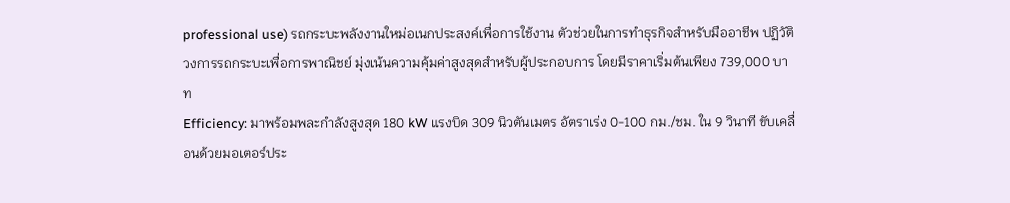professional use) รถกระบะพลังงานใหม่อเนกประสงค์เพื่อการใช้งาน ตัวช่วยในการทำธุรกิจสำหรับมืออาชีพ ปฏิวัติวงการรถกระบะเพื่อการพาณิชย์ มุ่งเน้นความคุ้มค่าสูงสุดสำหรับผู้ประกอบการ โดยมีราคาเริ่มต้นเพียง 739,000 บาท
Efficiency: มาพร้อมพละกำลังสูงสุด 180 kW แรงบิด 309 นิวตันเมตร อัตราเร่ง 0-100 กม./ชม. ใน 9 วินาที ขับเคลื่อนด้วยมอเตอร์ประ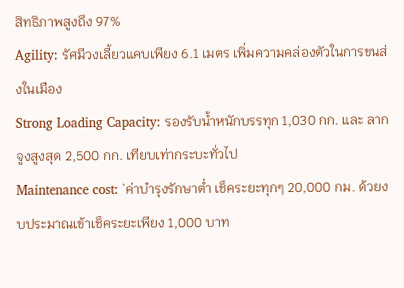สิทธิภาพสูงถึง 97%
Agility: รัศมีวงเลี้ยวแคบเพียง 6.1 เมตร เพิ่มความคล่องตัวในการขนส่งในเมือง
Strong Loading Capacity: รองรับน้ำหนักบรรทุก 1,030 กก. และ ลากจูงสูงสุด 2,500 กก. เทียบเท่ากระบะทั่วไป
Maintenance cost: `ค่าบำรุงรักษาต่ำ เช็คระยะทุกๆ 20,000 กม. ด้วยงบประมาณเข้าเช็คระยะเพียง 1,000 บาท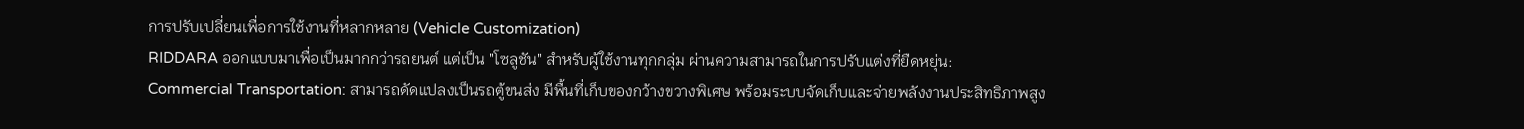การปรับเปลี่ยนเพื่อการใช้งานที่หลากหลาย (Vehicle Customization)
RIDDARA ออกแบบมาเพื่อเป็นมากกว่ารถยนต์ แต่เป็น "โซลูชัน" สำหรับผู้ใช้งานทุกกลุ่ม ผ่านความสามารถในการปรับแต่งที่ยืดหยุ่น:
Commercial Transportation: สามารถดัดแปลงเป็นรถตู้ขนส่ง มีพื้นที่เก็บของกว้างขวางพิเศษ พร้อมระบบจัดเก็บและจ่ายพลังงานประสิทธิภาพสูง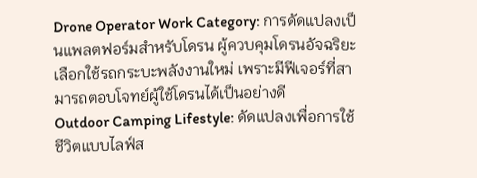Drone Operator Work Category: การดัดแปลงเป็นแพลตฟอร์มสำหรับโดรน ผู้ควบคุมโดรนอัจฉริยะเลือกใช้รถกระบะพลังงานใหม่ เพราะมีฟีเจอร์ที่สามารถตอบโจทย์ผู้ใช้โดรนได้เป็นอย่างดี
Outdoor Camping Lifestyle: ดัดแปลงเพื่อการใช้ชีวิตแบบไลฟ์ส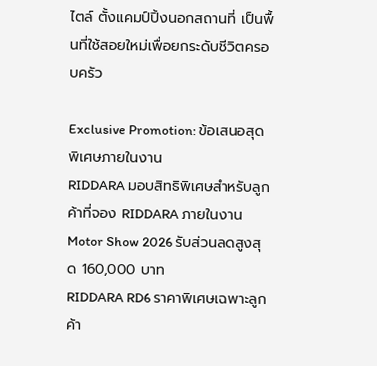ไตล์ ตั้งแคมป์ปิ้งนอกสถานที่ เป็นพื้นที่ใช้สอยใหม่เพื่อยกระดับชีวิตครอบครัว

Exclusive Promotion: ข้อเสนอสุดพิเศษภายในงาน
RIDDARA มอบสิทธิพิเศษสำหรับลูกค้าที่จอง RIDDARA ภายในงาน Motor Show 2026 รับส่วนลดสูงสุด 160,000 บาท
RIDDARA RD6 ราคาพิเศษเฉพาะลูกค้า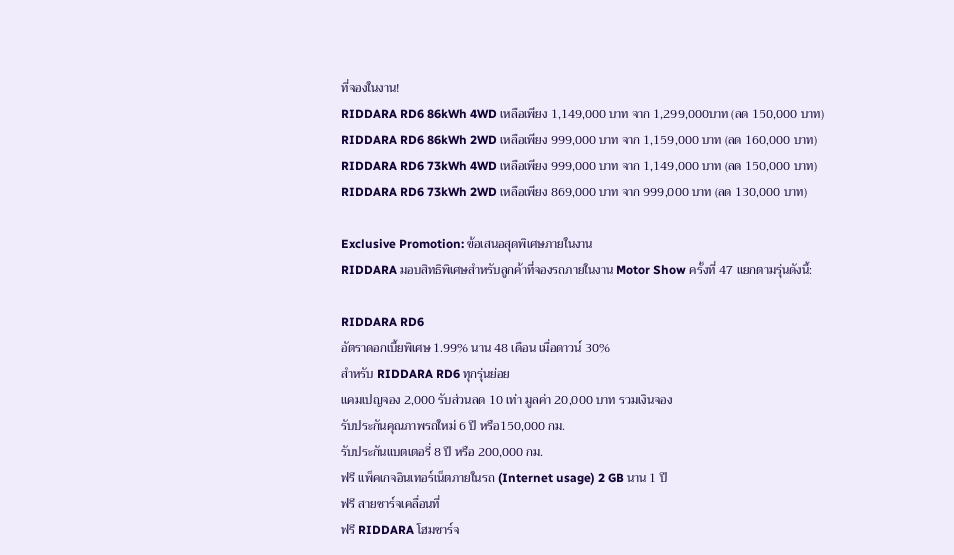ที่จองในงาน!
RIDDARA RD6 86kWh 4WD เหลือเพียง 1,149,000 บาท จาก 1,299,000บาท (ลด 150,000 บาท)
RIDDARA RD6 86kWh 2WD เหลือเพียง 999,000 บาท จาก 1,159,000 บาท (ลด 160,000 บาท)
RIDDARA RD6 73kWh 4WD เหลือเพียง 999,000 บาท จาก 1,149,000 บาท (ลด 150,000 บาท)
RIDDARA RD6 73kWh 2WD เหลือเพียง 869,000 บาท จาก 999,000 บาท (ลด 130,000 บาท)

Exclusive Promotion: ข้อเสนอสุดพิเศษภายในงาน
RIDDARA มอบสิทธิพิเศษสำหรับลูกค้าที่จองรถภายในงาน Motor Show ครั้งที่ 47 แยกตามรุ่นดังนี้:

RIDDARA RD6
อัตราดอกเบี้ยพิเศษ 1.99% นาน 48 เดือน เมื่อดาวน์ 30%
สำหรับ RIDDARA RD6 ทุกรุ่นย่อย
แคมเปญจอง 2,000 รับส่วนลด 10 เท่า มูลค่า 20,000 บาท รวมเงินจอง
รับประกันคุณภาพรถใหม่ 6 ปี หรือ150,000 กม.
รับประกันแบตเตอรี่ 8 ปี หรือ 200,000 กม.
ฟรี แพ็คเกจอินเทอร์เน็ตภายในรถ (Internet usage) 2 GB นาน 1 ปี
ฟรี สายชาร์จเคลื่อนที่
ฟรี RIDDARA โฮมชาร์จ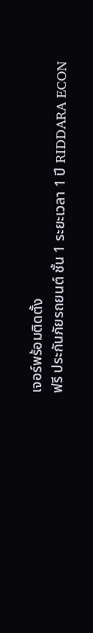เจอร์พร้อมติดตั้ง
ฟรี ประกันภัยรถยนต์ ชั้น 1 ระยะเวลา 1 ปี RIDDARA ECON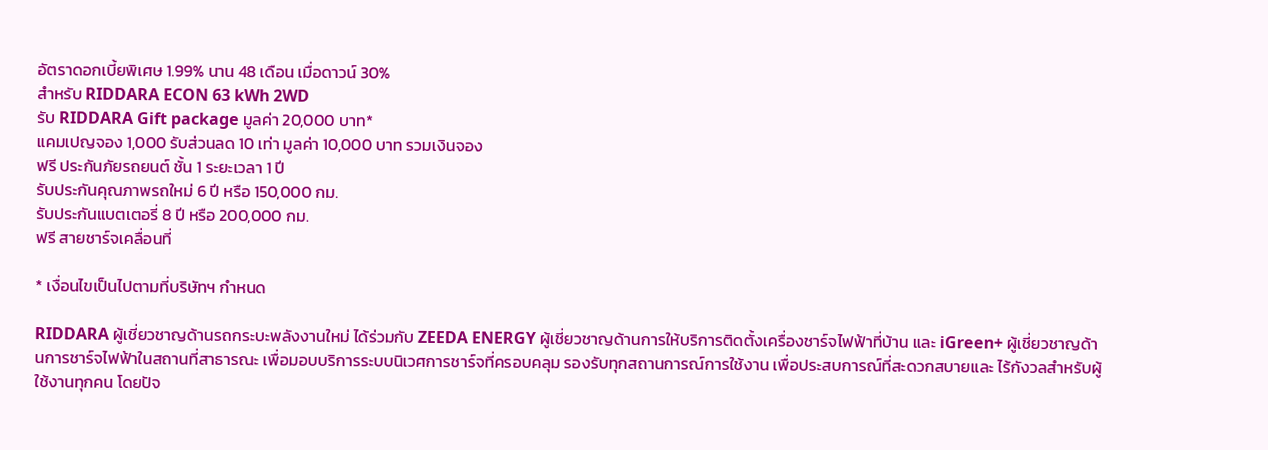อัตราดอกเบี้ยพิเศษ 1.99% นาน 48 เดือน เมื่อดาวน์ 30%
สำหรับ RIDDARA ECON 63 kWh 2WD
รับ RIDDARA Gift package มูลค่า 20,000 บาท*
แคมเปญจอง 1,000 รับส่วนลด 10 เท่า มูลค่า 10,000 บาท รวมเงินจอง
ฟรี ประกันภัยรถยนต์ ชั้น 1 ระยะเวลา 1 ปี
รับประกันคุณภาพรถใหม่ 6 ปี หรือ 150,000 กม.
รับประกันแบตเตอรี่ 8 ปี หรือ 200,000 กม.
ฟรี สายชาร์จเคลื่อนที่

* เงื่อนไขเป็นไปตามที่บริษัทฯ กำหนด

RIDDARA ผู้เชี่ยวชาญด้านรถกระบะพลังงานใหม่ ได้ร่วมกับ ZEEDA ENERGY ผู้เชี่ยวชาญด้านการให้บริการติดตั้งเครื่องชาร์จไฟฟ้าที่บ้าน และ iGreen+ ผู้เชี่ยวชาญด้านการชาร์จไฟฟ้าในสถานที่สาธารณะ เพื่อมอบบริการระบบนิเวศการชาร์จที่ครอบคลุม รองรับทุกสถานการณ์การใช้งาน เพื่อประสบการณ์ที่สะดวกสบายและ ไร้กังวลสำหรับผู้ใช้งานทุกคน โดยปัจ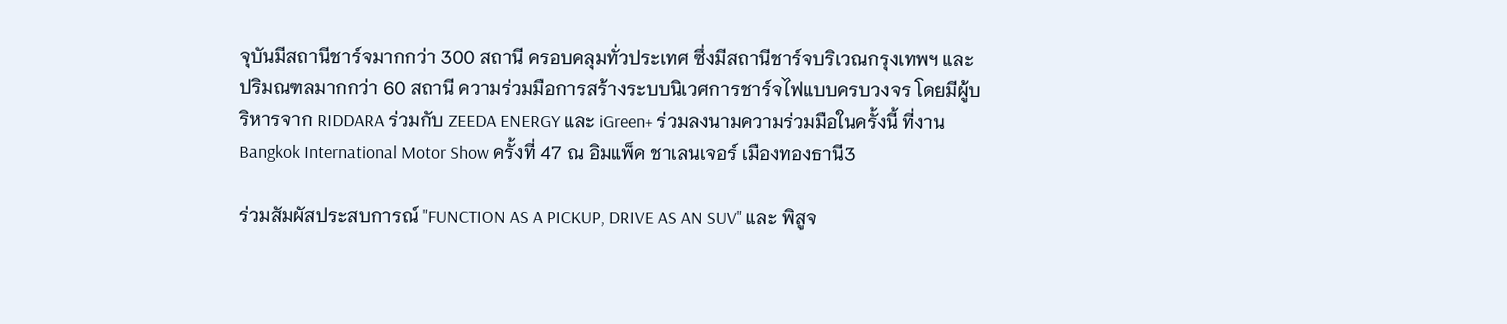จุบันมีสถานีชาร์จมากกว่า 300 สถานี ครอบคลุมทั่วประเทศ ซึ่งมีสถานีชาร์จบริเวณกรุงเทพฯ และปริมณฑลมากกว่า 60 สถานี ความร่วมมือการสร้างระบบนิเวศการชาร์จไฟแบบครบวงจร โดยมีผู้บริหารจาก RIDDARA ร่วมกับ ZEEDA ENERGY และ iGreen+ ร่วมลงนามความร่วมมือในครั้งนี้ ที่งาน Bangkok International Motor Show ครั้งที่ 47 ณ อิมแพ็ค ชาเลนเจอร์ เมืองทองธานี3

ร่วมสัมผัสประสบการณ์ "FUNCTION AS A PICKUP, DRIVE AS AN SUV" และ พิสูจ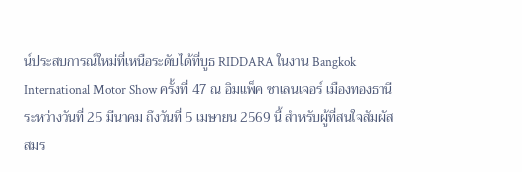น์ประสบการณ์ใหม่ที่เหนือระดับได้ที่บูธ RIDDARA ในงาน Bangkok International Motor Show ครั้งที่ 47 ณ อิมแพ็ค ชาเลนเจอร์ เมืองทองธานี ระหว่างวันที่ 25 มีนาคม ถึงวันที่ 5 เมษายน 2569 นี้ สำหรับผู้ที่สนใจสัมผัสสมร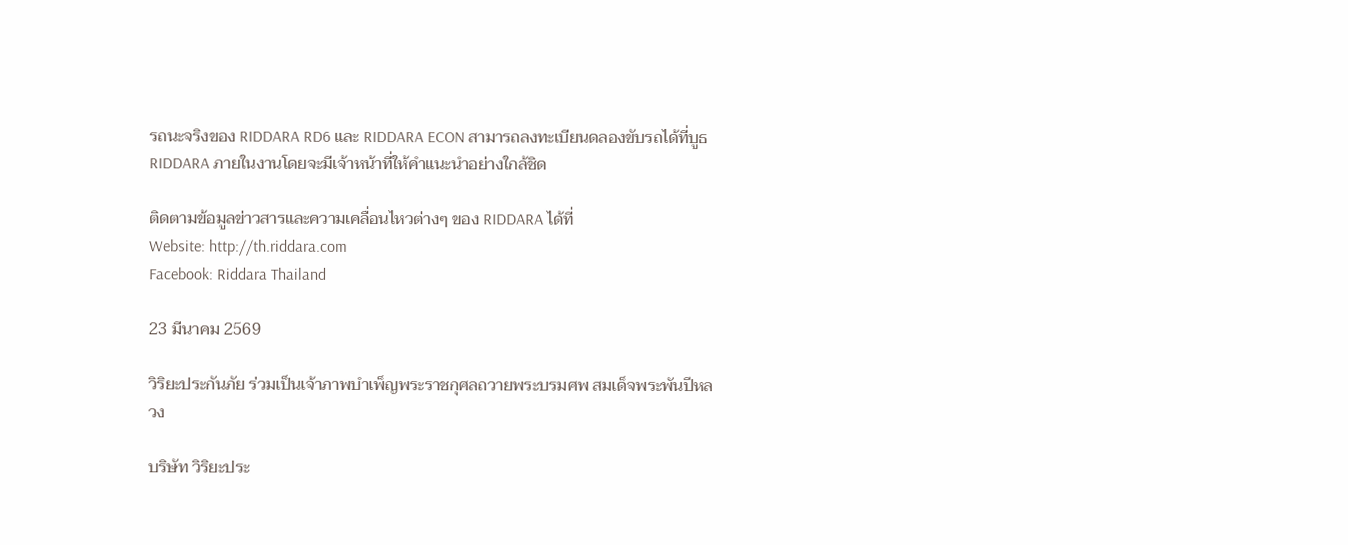รถนะจริงของ RIDDARA RD6 และ RIDDARA ECON สามารถลงทะเบียนดลองขับรถได้ที่บูธ RIDDARA ภายในงานโดยจะมีเจ้าหน้าที่ให้คำแนะนำอย่างใกล้ชิด

ติดตามข้อมูลข่าวสารและความเคลื่อนไหวต่างๆ ของ RIDDARA ได้ที่
Website: http://th.riddara.com
Facebook: Riddara Thailand

23 มีนาคม 2569

วิริยะประกันภัย ร่วมเป็นเจ้าภาพบำเพ็ญพระราชกุศลถวายพระบรมศพ สมเด็จพระพันปีหลวง

บริษัท วิริยะประ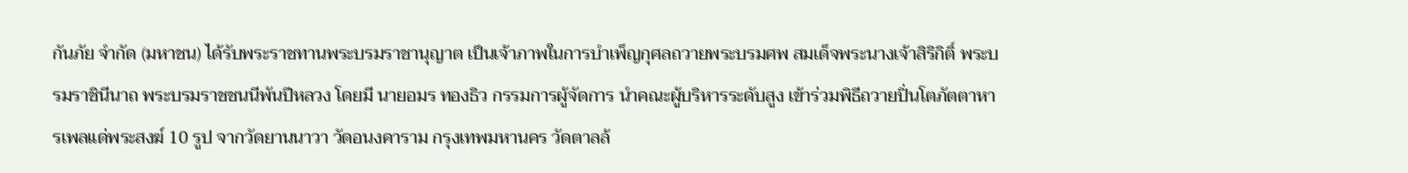กันภัย จำกัด (มหาชน) ได้รับพระราชทานพระบรมราชานุญาต เป็นเจ้าภาพในการบำเพ็ญกุศลถวายพระบรมศพ สมเด็จพระนางเจ้าสิริกิติ์ พระบรมราชินีนาถ พระบรมราชชนนีพันปีหลวง โดยมี นายอมร ทองธิว กรรมการผู้จัดการ นำคณะผู้บริหารระดับสูง เข้าร่วมพิธีถวายปิ่นโตภัตตาหารเพลแด่พระสงฆ์ 10 รูป จากวัดยานนาวา วัดอนงคาราม กรุงเทพมหานคร วัดตาลล้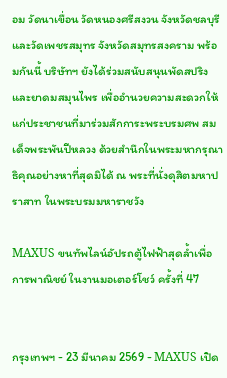อม วัดนาเขื่อน วัดหนองศรีสงวน จังหวัดชลบุรี และวัดเพชรสมุทร จังหวัดสมุทรสงคราม พร้อมกันนี้ บริษัทฯ ยังได้ร่วมสนับสนุนพัดสปริงและยาดมสมุนไพร เพื่ออำนวยความสะดวกให้แก่ประชาชนที่มาร่วมสักการะพระบรมศพ สมเด็จพระพันปีหลวง ด้วยสำนึกในพระมหากรุณาธิคุณอย่างหาที่สุดมิได้ ณ พระที่นั่งดุสิตมหาปราสาท ในพระบรมมหาราชวัง

MAXUS ขนทัพไลน์อัปรถตู้ไฟฟ้าสุดล้ำเพื่อการพาณิชย์ ในงานมอเตอร์โชว์ ครั้งที่ 47


กรุงเทพฯ - 23 มีนาคม 2569 - MAXUS เปิด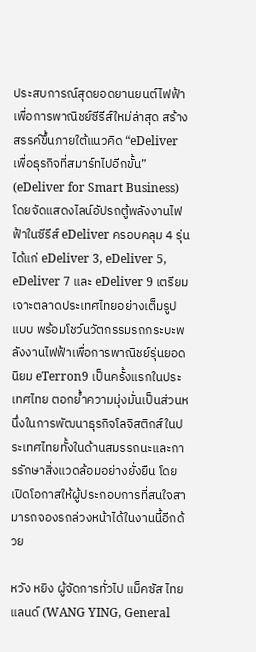ประสบการณ์สุดยอดยานยนต์ไฟฟ้าเพื่อการพาณิชย์ซีรีส์ใหม่ล่าสุด สร้างสรรค์ขึ้นภายใต้แนวคิด “eDeliver เพื่อธุรกิจที่สมาร์ทไปอีกขั้น” (eDeliver for Smart Business) โดยจัดแสดงไลน์อัปรถตู้พลังงานไฟฟ้าในซีรีส์ eDeliver ครอบคลุม 4 รุ่น ได้แก่ eDeliver 3, eDeliver 5, eDeliver 7 และ eDeliver 9 เตรียมเจาะตลาดประเทศไทยอย่างเต็มรูปแบบ พร้อมโชว์นวัตกรรมรถกระบะพลังงานไฟฟ้าเพื่อการพาณิชย์รุ่นยอดนิยม eTerron9 เป็นครั้งแรกในประเทศไทย ตอกย้ำความมุ่งมั่นเป็นส่วนหนึ่งในการพัฒนาธุรกิจโลจิสติกส์ในประเทศไทยทั้งในด้านสมรรถนะและการรักษาสิ่งแวดล้อมอย่างยั่งยืน โดยเปิดโอกาสให้ผู้ประกอบการที่สนใจสามารถจองรถล่วงหน้าได้ในงานนี้อีกด้วย

หวัง หยิง ผู้จัดการทั่วไป แม็คซัส ไทยแลนด์ (WANG YING, General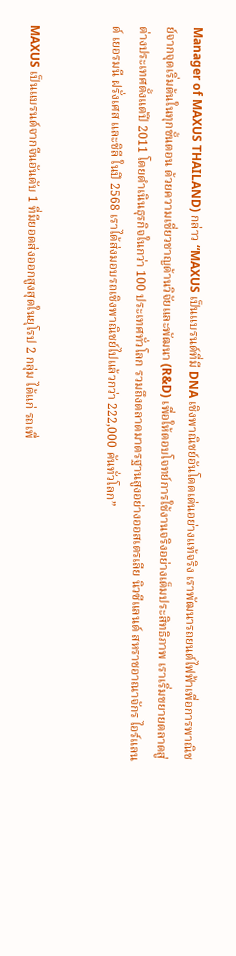Manager of MAXUS THAILAND) กล่าว “MAXUS เป็นแบรนด์ที่มี DNA เชิงพาณิชย์อันโดดเด่นอย่างแท้จริง เราพัฒนารถยนต์ไฟฟ้าเพื่อการพาณิชย์จากจุดเริ่มต้นในทุกขั้นตอน ด้วยความเชี่ยวชาญด้านวิจัยและพัฒนา (R&D) เพื่อให้ตอบโจทย์การใช้งานจริงอย่างเต็มประสิทธิภาพ เราเริ่มขยายตลาดสู่ต่างประเทศตั้งแต่ปี 2011 โดยดำเนินธุรกิจในกว่า 100 ประเทศทั่วโลก รวมถึงตลาดมาตรฐานสูงอย่างออสเตรเลีย นิวซีแลนด์ สหราชอาณาจักร ไอร์แลนด์ เยอรมนี ฝรั่งเศส และชิลี ในปี 2568 เราได้ส่งมอบรถเชิงพาณิชย์ไปแล้วกว่า 222,000 คันทั่วโลก”


MAXUS เป็นแบรนด์จากจีนอันดับ 1 ที่มียอดส่งออกสูงสุดในยุโรป 2 กลุ่ม ได้แก่ รถเพื่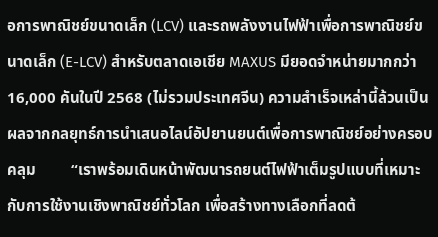อการพาณิชย์ขนาดเล็ก (LCV) และรถพลังงานไฟฟ้าเพื่อการพาณิชย์ขนาดเล็ก (E-LCV) สำหรับตลาดเอเชีย MAXUS มียอดจำหน่ายมากกว่า 16,000 คันในปี 2568 (ไม่รวมประเทศจีน) ความสำเร็จเหล่านี้ล้วนเป็นผลจากกลยุทธ์การนำเสนอไลน์อัปยานยนต์เพื่อการพาณิชย์อย่างครอบคลุม         “เราพร้อมเดินหน้าพัฒนารถยนต์ไฟฟ้าเต็มรูปแบบที่เหมาะกับการใช้งานเชิงพาณิชย์ทั่วโลก เพื่อสร้างทางเลือกที่ลดต้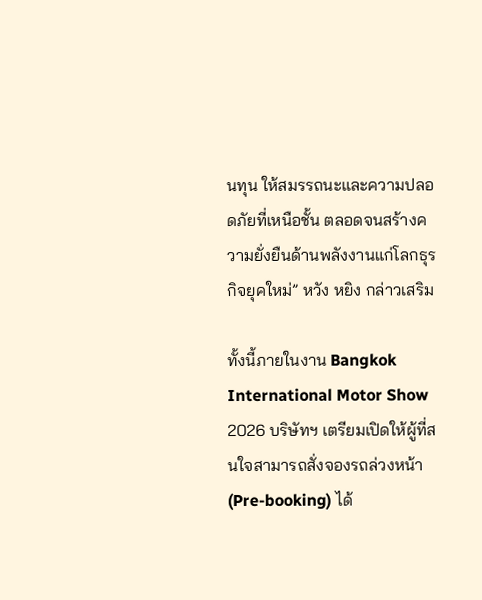นทุน ให้สมรรถนะและความปลอดภัยที่เหนือชั้น ตลอดจนสร้างความยั่งยืนด้านพลังงานแก่โลกธุรกิจยุคใหม่” หวัง หยิง กล่าวเสริม

ทั้งนี้ภายในงาน Bangkok International Motor Show 2026 บริษัทฯ เตรียมเปิดให้ผู้ที่สนใจสามารถสั่งจองรถล่วงหน้า (Pre-booking) ได้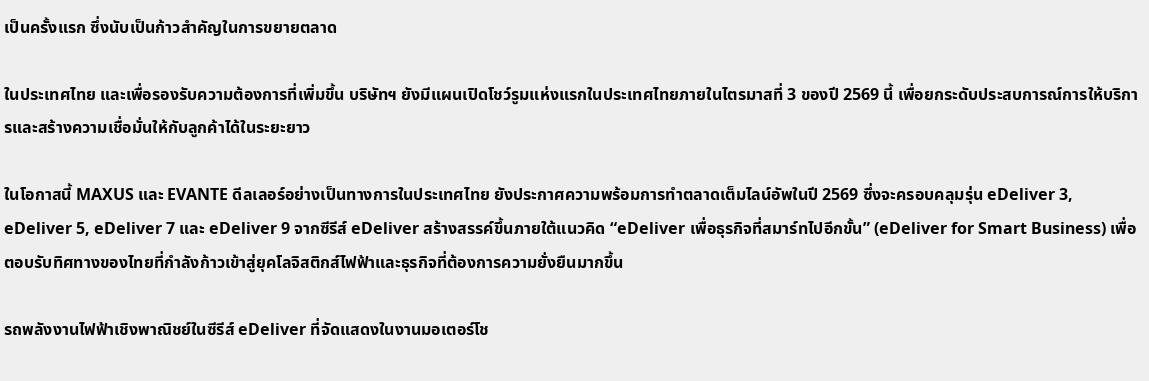เป็นครั้งแรก ซึ่งนับเป็นก้าวสำคัญในการขยายตลาด

ในประเทศไทย และเพื่อรองรับความต้องการที่เพิ่มขึ้น บริษัทฯ ยังมีแผนเปิดโชว์รูมแห่งแรกในประเทศไทยภายในไตรมาสที่ 3 ของปี 2569 นี้ เพื่อยกระดับประสบการณ์การให้บริการและสร้างความเชื่อมั่นให้กับลูกค้าได้ในระยะยาว

ในโอกาสนี้ MAXUS และ EVANTE ดีลเลอร์อย่างเป็นทางการในประเทศไทย ยังประกาศความพร้อมการทำตลาดเต็มไลน์อัพในปี 2569 ซึ่งจะครอบคลุมรุ่น eDeliver 3, eDeliver 5, eDeliver 7 และ eDeliver 9 จากซีรีส์ eDeliver สร้างสรรค์ขึ้นภายใต้แนวคิด “eDeliver เพื่อธุรกิจที่สมาร์ทไปอีกขั้น” (eDeliver for Smart Business) เพื่อตอบรับทิศทางของไทยที่กำลังก้าวเข้าสู่ยุคโลจิสติกส์ไฟฟ้าและธุรกิจที่ต้องการความยั่งยืนมากขึ้น

รถพลังงานไฟฟ้าเชิงพาณิชย์ในซีรีส์ eDeliver ที่จัดแสดงในงานมอเตอร์โช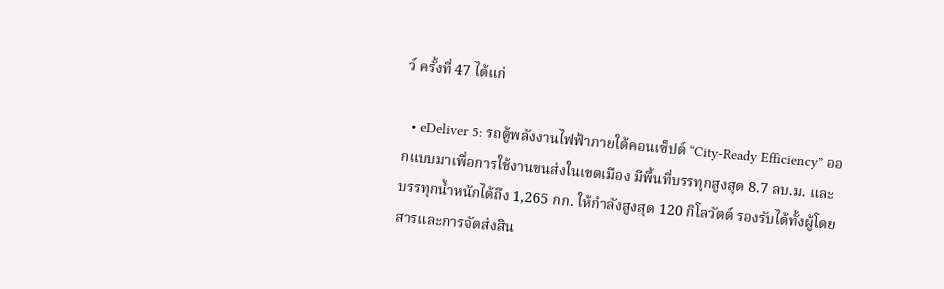ว์ ครั้งที่ 47 ได้แก่

  • eDeliver 5: รถตู้พลังงานไฟฟ้าภายใต้คอนเซ็ปต์ “City-Ready Efficiency” ออกแบบมาเพื่อการใช้งานขนส่งในเขตเมือง มีพื้นที่บรรทุกสูงสุด 8.7 ลบ.ม. และบรรทุกน้ำหนักได้ถึง 1,265 กก. ให้กำลังสูงสุด 120 กิโลวัตต์ รองรับได้ทั้งผู้โดยสารและการจัดส่งสิน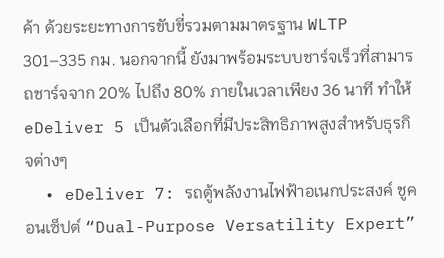ค้า ด้วยระยะทางการขับขี่รวมตามมาตรฐาน WLTP 301–335 กม. นอกจากนี้ ยังมาพร้อมระบบชาร์จเร็วที่สามารถชาร์จจาก 20% ไปถึง 80% ภายในเวลาเพียง 36 นาที ทำให้ eDeliver 5 เป็นตัวเลือกที่มีประสิทธิภาพสูงสำหรับธุรกิจต่างๆ
  • eDeliver 7: รถตู้พลังงานไฟฟ้าอเนกประสงค์ ชูคอนเซ็ปต์ “Dual-Purpose Versatility Expert”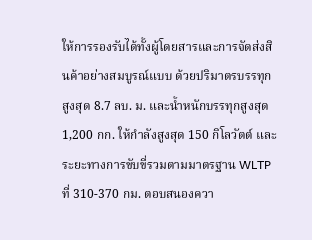ให้การรองรับได้ทั้งผู้โดยสารและการจัดส่งสินค้าอย่างสมบูรณ์แบบ ด้วยปริมาตรบรรทุกสูงสุด 8.7 ลบ. ม. และน้ำหนักบรรทุกสูงสุด 1,200 กก. ให้กำลังสูงสุด 150 กิโลวัตต์ และระยะทางการขับขี่รวมตามมาตรฐาน WLTP ที่ 310-370 กม. ตอบสนองควา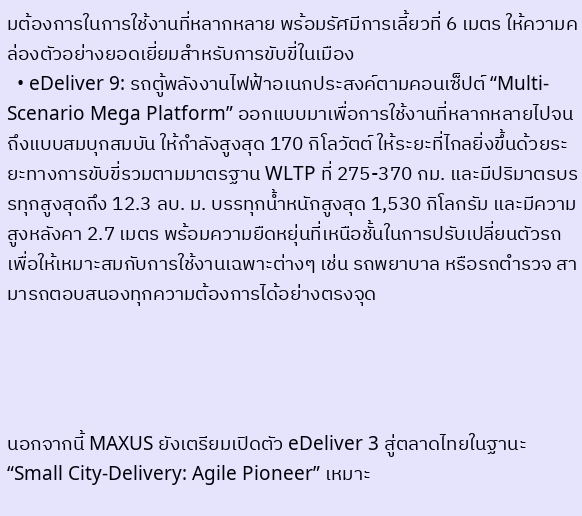มต้องการในการใช้งานที่หลากหลาย พร้อมรัศมีการเลี้ยวที่ 6 เมตร ให้ความคล่องตัวอย่างยอดเยี่ยมสำหรับการขับขี่ในเมือง
  • eDeliver 9: รถตู้พลังงานไฟฟ้าอเนกประสงค์ตามคอนเซ็ปต์ “Multi-Scenario Mega Platform” ออกแบบมาเพื่อการใช้งานที่หลากหลายไปจนถึงแบบสมบุกสมบัน ให้กำลังสูงสุด 170 กิโลวัตต์ ให้ระยะที่ไกลยิ่งขึ้นด้วยระยะทางการขับขี่รวมตามมาตรฐาน WLTP ที่ 275-370 กม. และมีปริมาตรบรรทุกสูงสุดถึง 12.3 ลบ. ม. บรรทุกน้ำหนักสูงสุด 1,530 กิโลกรัม และมีความสูงหลังคา 2.7 เมตร พร้อมความยืดหยุ่นที่เหนือชั้นในการปรับเปลี่ยนตัวรถเพื่อให้เหมาะสมกับการใช้งานเฉพาะต่างๆ เช่น รถพยาบาล หรือรถตำรวจ สามารถตอบสนองทุกความต้องการได้อย่างตรงจุด




นอกจากนี้ MAXUS ยังเตรียมเปิดตัว eDeliver 3 สู่ตลาดไทยในฐานะ “Small City-Delivery: Agile Pioneer” เหมาะ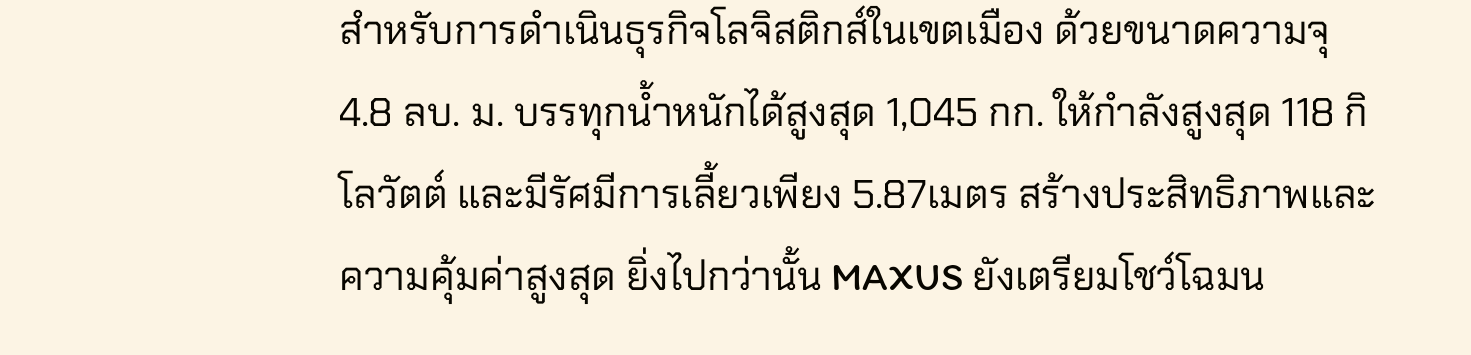สำหรับการดำเนินธุรกิจโลจิสติกส์ในเขตเมือง ด้วยขนาดความจุ 4.8 ลบ. ม. บรรทุกน้ำหนักได้สูงสุด 1,045 กก. ให้กำลังสูงสุด 118 กิโลวัตต์ และมีรัศมีการเลี้ยวเพียง 5.87เมตร สร้างประสิทธิภาพและความคุ้มค่าสูงสุด ยิ่งไปกว่านั้น MAXUS ยังเตรียมโชว์โฉมน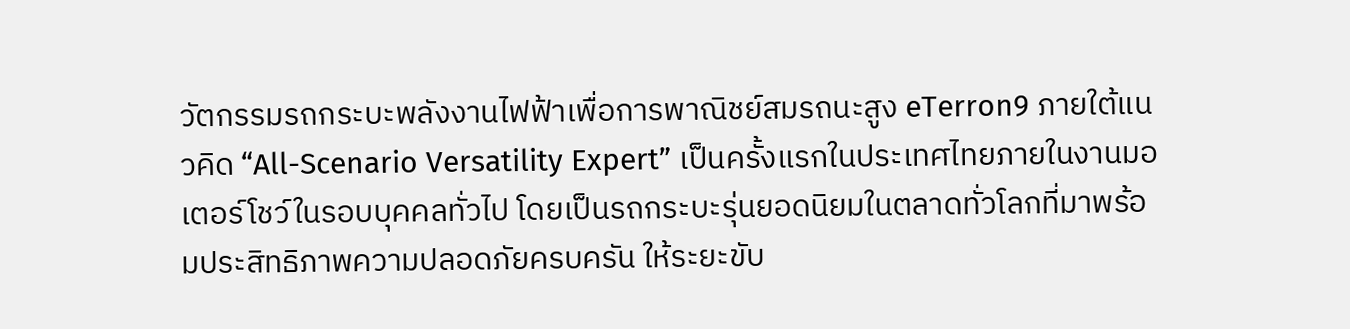วัตกรรมรถกระบะพลังงานไฟฟ้าเพื่อการพาณิชย์สมรถนะสูง eTerron9 ภายใต้แนวคิด “All-Scenario Versatility Expert” เป็นครั้งแรกในประเทศไทยภายในงานมอเตอร์โชว์ในรอบบุคคลทั่วไป โดยเป็นรถกระบะรุ่นยอดนิยมในตลาดทั่วโลกที่มาพร้อมประสิทธิภาพความปลอดภัยครบครัน ให้ระยะขับ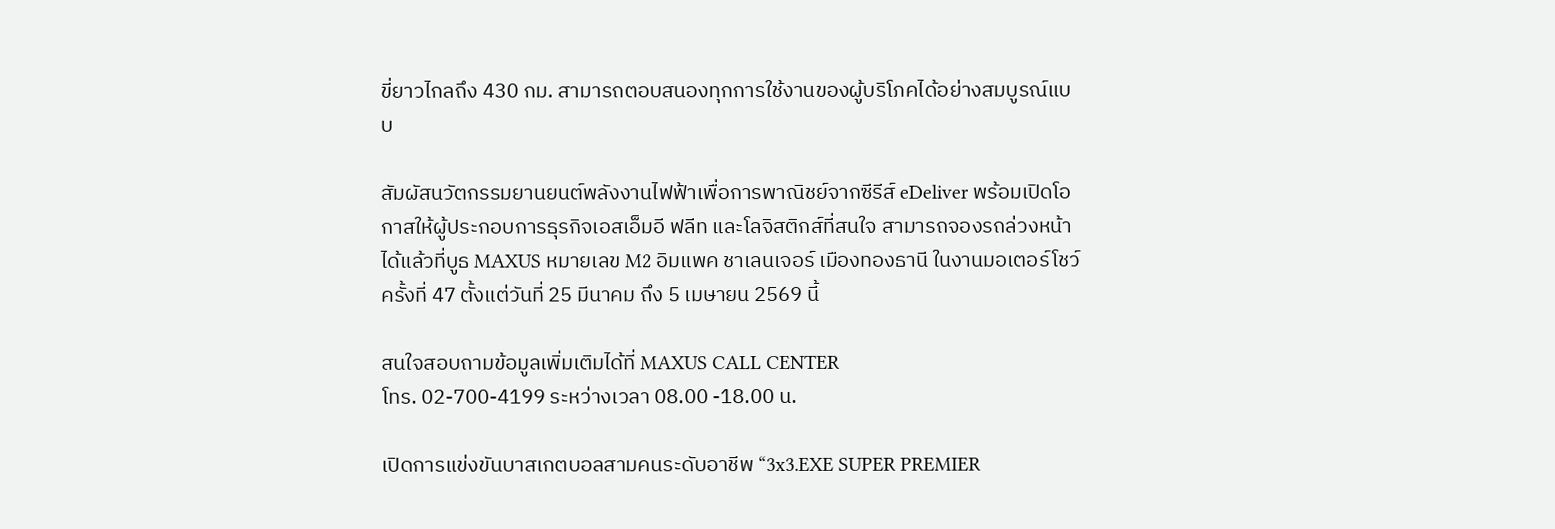ขี่ยาวไกลถึง 430 กม. สามารถตอบสนองทุกการใช้งานของผู้บริโภคได้อย่างสมบูรณ์แบบ

สัมผัสนวัตกรรมยานยนต์พลังงานไฟฟ้าเพื่อการพาณิชย์จากซีรีส์ eDeliver พร้อมเปิดโอกาสให้ผู้ประกอบการธุรกิจเอสเอ็มอี ฟลีท และโลจิสติกส์ที่สนใจ สามารถจองรถล่วงหน้าได้แล้วที่บูธ MAXUS หมายเลข M2 อิมแพค ชาเลนเจอร์ เมืองทองธานี ในงานมอเตอร์โชว์ ครั้งที่ 47 ตั้งแต่วันที่ 25 มีนาคม ถึง 5 เมษายน 2569 นี้

สนใจสอบถามข้อมูลเพิ่มเติมได้ที่ MAXUS CALL CENTER
โทร. 02-700-4199 ระหว่างเวลา 08.00 -18.00 น.

เปิดการแข่งขันบาสเกตบอลสามคนระดับอาชีพ “3x3.EXE SUPER PREMIER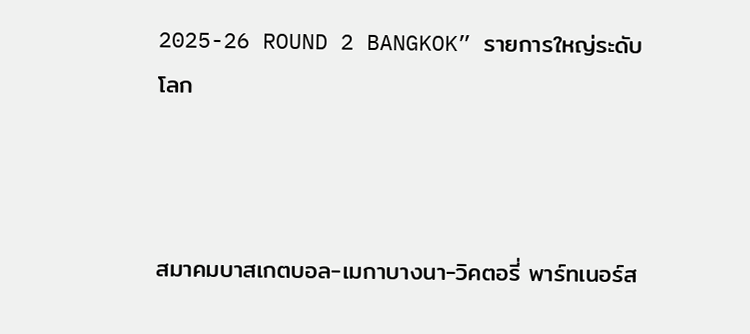2025-26 ROUND 2 BANGKOK” รายการใหญ่ระดับโลก



สมาคมบาสเกตบอล-เมกาบางนา-วิคตอรี่ พาร์ทเนอร์ส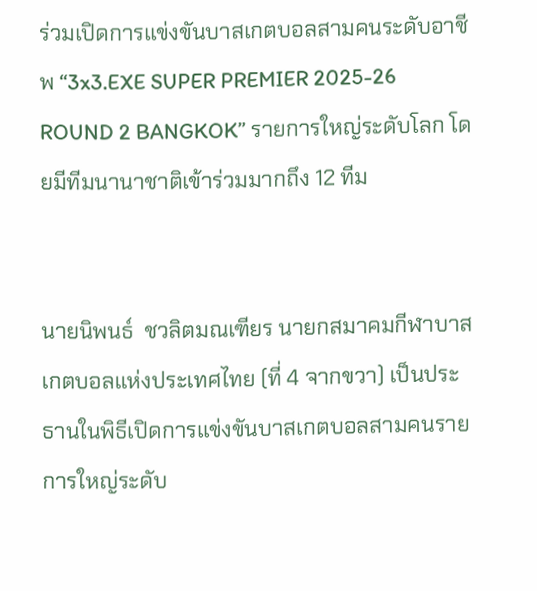ร่วมเปิดการแข่งขันบาสเกตบอลสามคนระดับอาชีพ “3x3.EXE SUPER PREMIER 2025-26 ROUND 2 BANGKOK” รายการใหญ่ระดับโลก โดยมีทีมนานาชาติเข้าร่วมมากถึง 12 ทีม


นายนิพนธ์  ชวลิตมณเฑียร นายกสมาคมกีฬาบาสเกตบอลแห่งประเทศไทย (ที่ 4 จากขวา) เป็นประธานในพิธีเปิดการแข่งขันบาสเกตบอลสามคนรายการใหญ่ระดับ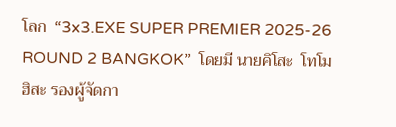โลก  “3x3.EXE SUPER PREMIER 2025-26 ROUND 2 BANGKOK”  โดยมี นายคิโสะ  โทโมฮิสะ รองผู้จัดกา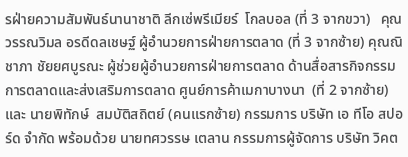รฝ่ายความสัมพันธ์นานาชาติ ลีกเซ่พรีเมียร์  โกลบอล (ที่ 3 จากขวา)   คุณวรรณวิมล อรดีดลเชษฐ์ ผู้อำนวยการฝ่ายการตลาด (ที่ 3 จากซ้าย) คุณณิชาภา ชัยยศบูรณะ ผู้ช่วยผู้อำนวยการฝ่ายการตลาด ด้านสื่อสารกิจกรรมการตลาดและส่งเสริมการตลาด ศูนย์การค้าเมกาบางนา  (ที่ 2 จากซ้าย) และ นายพิทักษ์  สมบัติสถิตย์ (คนแรกซ้าย) กรรมการ บริษัท เอ ทีโอ สปอร์ด จำกัด พร้อมด้วย นายทศวรรษ เตลาน กรรมการผู้จัดการ บริษัท วิคต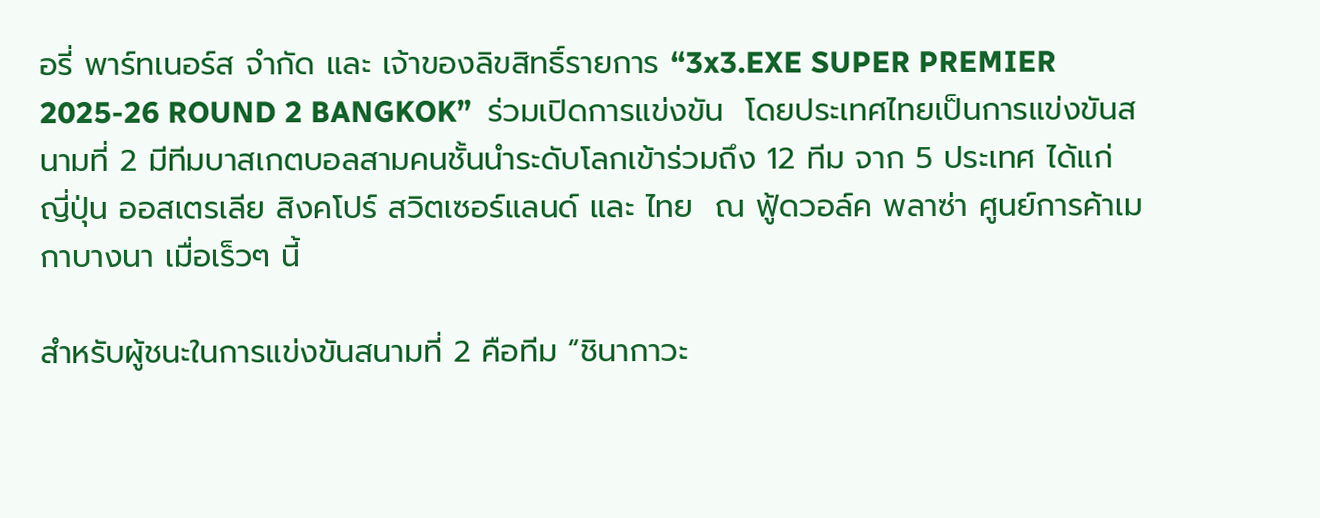อรี่ พาร์ทเนอร์ส จำกัด และ เจ้าของลิขสิทธิ์รายการ “3x3.EXE SUPER PREMIER 2025-26 ROUND 2 BANGKOK”  ร่วมเปิดการแข่งขัน  โดยประเทศไทยเป็นการแข่งขันสนามที่ 2 มีทีมบาสเกตบอลสามคนชั้นนำระดับโลกเข้าร่วมถึง 12 ทีม จาก 5 ประเทศ ได้แก่ ญี่ปุ่น ออสเตรเลีย สิงคโปร์ สวิตเซอร์แลนด์ และ ไทย  ณ ฟู้ดวอล์ค พลาซ่า ศูนย์การค้าเมกาบางนา เมื่อเร็วๆ นี้

สำหรับผู้ชนะในการแข่งขันสนามที่ 2 คือทีม “ชินากาวะ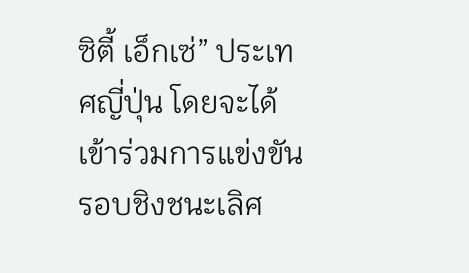ซิตี้ เอ็กเซ่” ประเทศญี่ปุ่น โดยจะได้เข้าร่วมการแข่งขันรอบชิงชนะเลิศ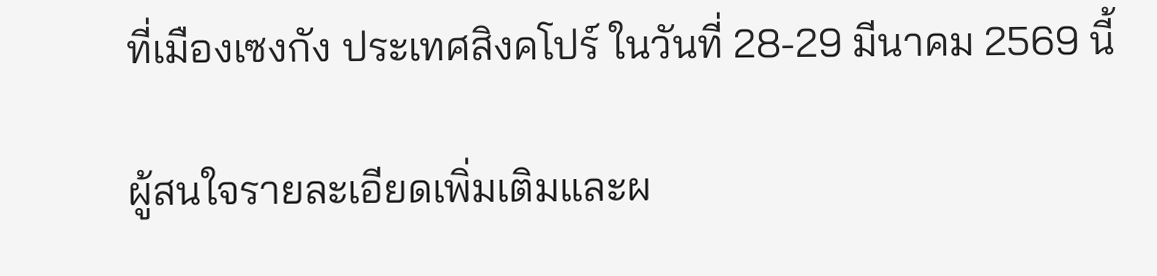ที่เมืองเซงกัง ประเทศสิงคโปร์ ในวันที่ 28-29 มีนาคม 2569 นี้

ผู้สนใจรายละเอียดเพิ่มเติมและผ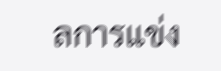ลการแข่ง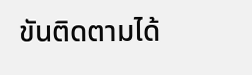ขันติดตามได้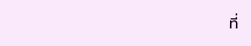ที่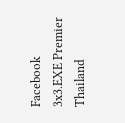Facebook 3x3.EXE Premier Thailand